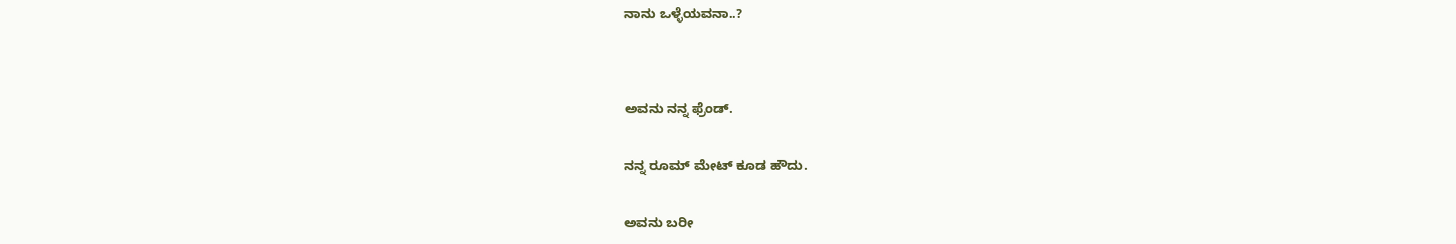ನಾನು ಒಳ್ಳೆಯವನಾ..?




ಅವನು ನನ್ನ ಫ್ರೆಂಡ್.


ನನ್ನ ರೂಮ್ ಮೇಟ್ ಕೂಡ ಹೌದು.


ಅವನು ಬರೀ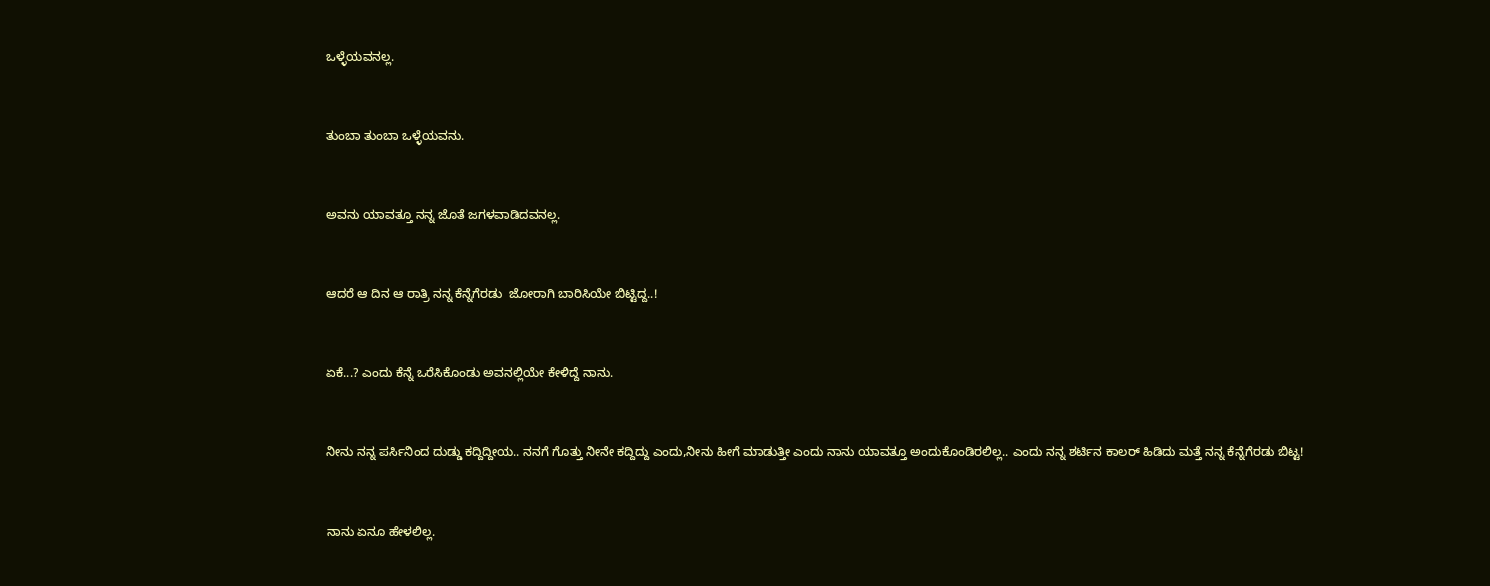ಒಳ್ಳೆಯವನಲ್ಲ.


ತುಂಬಾ ತುಂಬಾ ಒಳ್ಳೆಯವನು.


ಅವನು ಯಾವತ್ತೂ ನನ್ನ ಜೊತೆ ಜಗಳವಾಡಿದವನಲ್ಲ.


ಆದರೆ ಆ ದಿನ ಆ ರಾತ್ರಿ ನನ್ನ ಕೆನ್ನೆಗೆರಡು  ಜೋರಾಗಿ ಬಾರಿಸಿಯೇ ಬಿಟ್ಟಿದ್ದ..!


ಏಕೆ...? ಎಂದು ಕೆನ್ನೆ ಒರೆಸಿಕೊಂಡು ಅವನಲ್ಲಿಯೇ ಕೇಳಿದ್ದೆ ನಾನು.


ನೀನು ನನ್ನ ಪರ್ಸಿನಿಂದ ದುಡ್ಡು ಕದ್ದಿದ್ದೀಯ.. ನನಗೆ ಗೊತ್ತು ನೀನೇ ಕದ್ದಿದ್ದು ಎಂದು,ನೀನು ಹೀಗೆ ಮಾಡುತ್ತೀ ಎಂದು ನಾನು ಯಾವತ್ತೂ ಅಂದುಕೊಂಡಿರಲಿಲ್ಲ.. ಎಂದು ನನ್ನ ಶರ್ಟಿನ ಕಾಲರ್ ಹಿಡಿದು ಮತ್ತೆ ನನ್ನ ಕೆನ್ನೆಗೆರಡು ಬಿಟ್ಟ!


ನಾನು ಏನೂ ಹೇಳಲಿಲ್ಲ.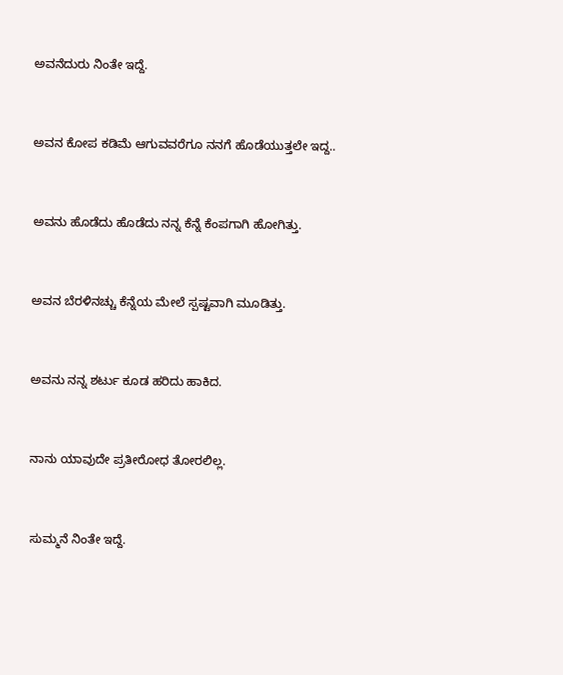ಅವನೆದುರು ನಿಂತೇ ಇದ್ದೆ.


ಅವನ ಕೋಪ ಕಡಿಮೆ ಆಗುವವರೆಗೂ ನನಗೆ ಹೊಡೆಯುತ್ತಲೇ ಇದ್ದ..


ಅವನು ಹೊಡೆದು ಹೊಡೆದು ನನ್ನ ಕೆನ್ನೆ ಕೆಂಪಗಾಗಿ ಹೋಗಿತ್ತು.


ಅವನ ಬೆರಳಿನಚ್ಚು ಕೆನ್ನೆಯ ಮೇಲೆ ಸ್ಪಷ್ಟವಾಗಿ ಮೂಡಿತ್ತು.


ಅವನು ನನ್ನ ಶರ್ಟು ಕೂಡ ಹರಿದು ಹಾಕಿದ.


ನಾನು ಯಾವುದೇ ಪ್ರತೀರೋಧ ತೋರಲಿಲ್ಲ.


ಸುಮ್ಮನೆ ನಿಂತೇ ಇದ್ದೆ.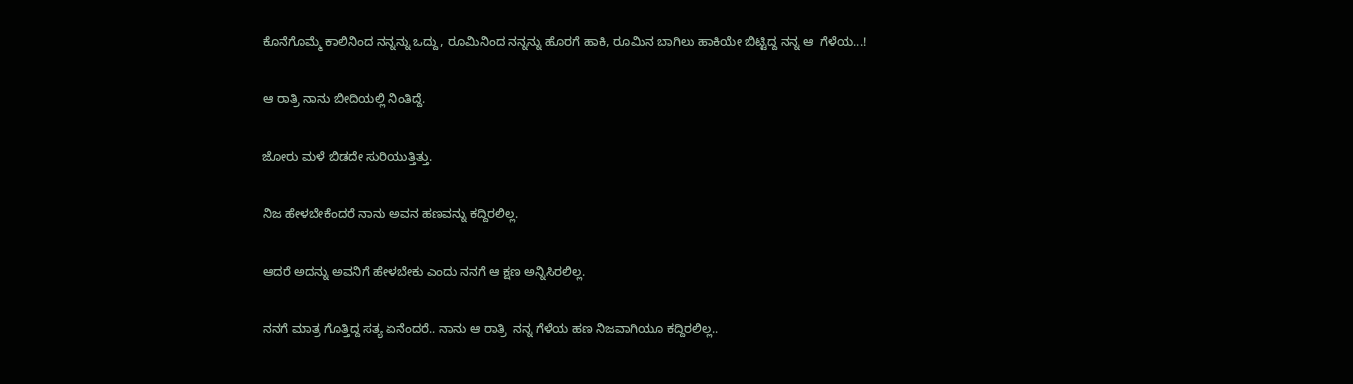ಕೊನೆಗೊಮ್ಮೆ ಕಾಲಿನಿಂದ ನನ್ನನ್ನು ಒದ್ದು, ರೂಮಿನಿಂದ ನನ್ನನ್ನು ಹೊರಗೆ ಹಾಕಿ, ರೂಮಿನ ಬಾಗಿಲು ಹಾಕಿಯೇ ಬಿಟ್ಟಿದ್ದ ನನ್ನ ಆ  ಗೆಳೆಯ...!


ಆ ರಾತ್ರಿ ನಾನು ಬೀದಿಯಲ್ಲಿ ನಿಂತಿದ್ದೆ.


ಜೋರು ಮಳೆ ಬಿಡದೇ ಸುರಿಯುತ್ತಿತ್ತು.


ನಿಜ ಹೇಳಬೇಕೆಂದರೆ ನಾನು ಅವನ ಹಣವನ್ನು ಕದ್ದಿರಲಿಲ್ಲ.


ಆದರೆ ಅದನ್ನು ಅವನಿಗೆ ಹೇಳಬೇಕು ಎಂದು ನನಗೆ ಆ ಕ್ಷಣ ಅನ್ನಿಸಿರಲಿಲ್ಲ.


ನನಗೆ ಮಾತ್ರ ಗೊತ್ತಿದ್ದ ಸತ್ಯ ಏನೆಂದರೆ.. ನಾನು ಆ ರಾತ್ರಿ  ನನ್ನ ಗೆಳೆಯ ಹಣ ನಿಜವಾಗಿಯೂ ಕದ್ದಿರಲಿಲ್ಲ..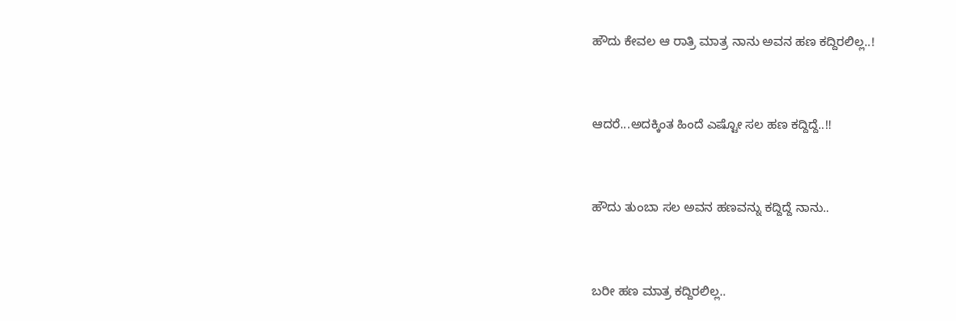ಹೌದು ಕೇವಲ ಆ ರಾತ್ರಿ ಮಾತ್ರ ನಾನು ಅವನ ಹಣ ಕದ್ದಿರಲಿಲ್ಲ..!


ಆದರೆ...ಅದಕ್ಕಿಂತ ಹಿಂದೆ ಎಷ್ಟೋ ಸಲ ಹಣ ಕದ್ದಿದ್ದೆ..!!


ಹೌದು ತುಂಬಾ ಸಲ ಅವನ ಹಣವನ್ನು ಕದ್ದಿದ್ದೆ ನಾನು..


ಬರೀ ಹಣ ಮಾತ್ರ ಕದ್ದಿರಲಿಲ್ಲ..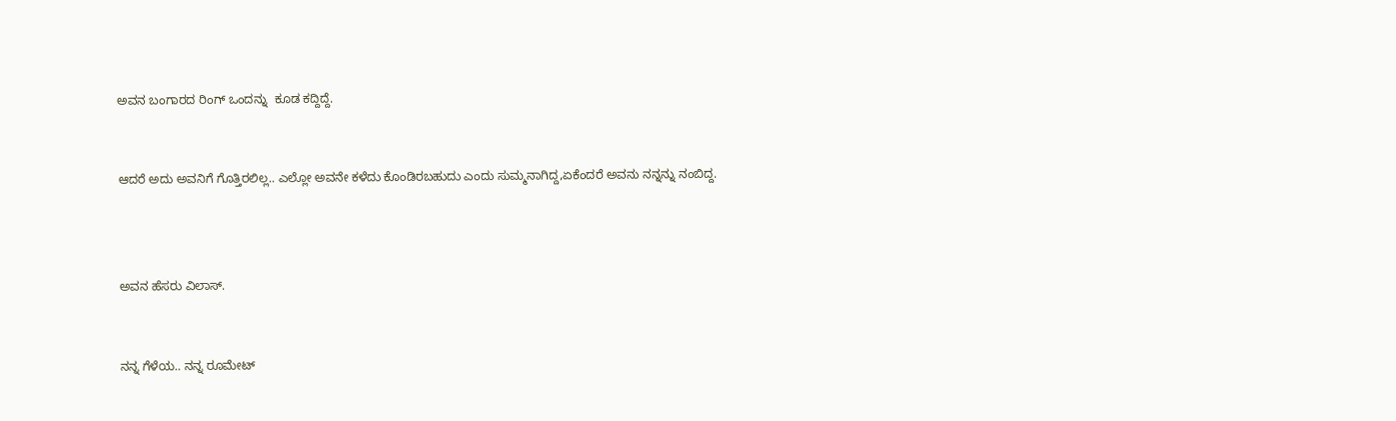ಅವನ ಬಂಗಾರದ ರಿಂಗ್ ಒಂದನ್ನು  ಕೂಡ ಕದ್ದಿದ್ದೆ.


ಆದರೆ ಅದು ಅವನಿಗೆ ಗೊತ್ತಿರಲಿಲ್ಲ.. ಎಲ್ಲೋ ಅವನೇ ಕಳೆದು ಕೊಂಡಿರಬಹುದು ಎಂದು ಸುಮ್ಮನಾಗಿದ್ದ,ಏಕೆಂದರೆ ಅವನು ನನ್ನನ್ನು ನಂಬಿದ್ದ.



ಅವನ ಹೆಸರು ವಿಲಾಸ್.


ನನ್ನ ಗೆಳೆಯ.. ನನ್ನ ರೂಮೇಟ್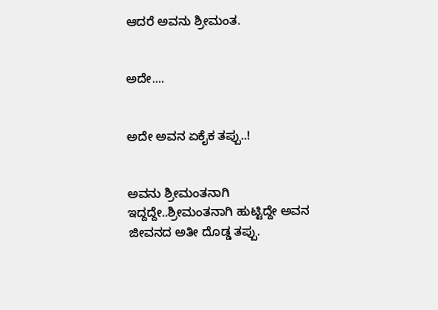ಆದರೆ ಅವನು ಶ್ರೀಮಂತ.


ಅದೇ....


ಅದೇ ಅವನ ಏಕೈಕ ತಪ್ಪು..!


ಅವನು ಶ್ರೀಮಂತನಾಗಿ ಇದ್ದದ್ದೇ..ಶ್ರೀಮಂತನಾಗಿ ಹುಟ್ಟಿದ್ದೇ ಅವನ ಜೀವನದ ಅತೀ ದೊಡ್ಡ ತಪ್ಪು.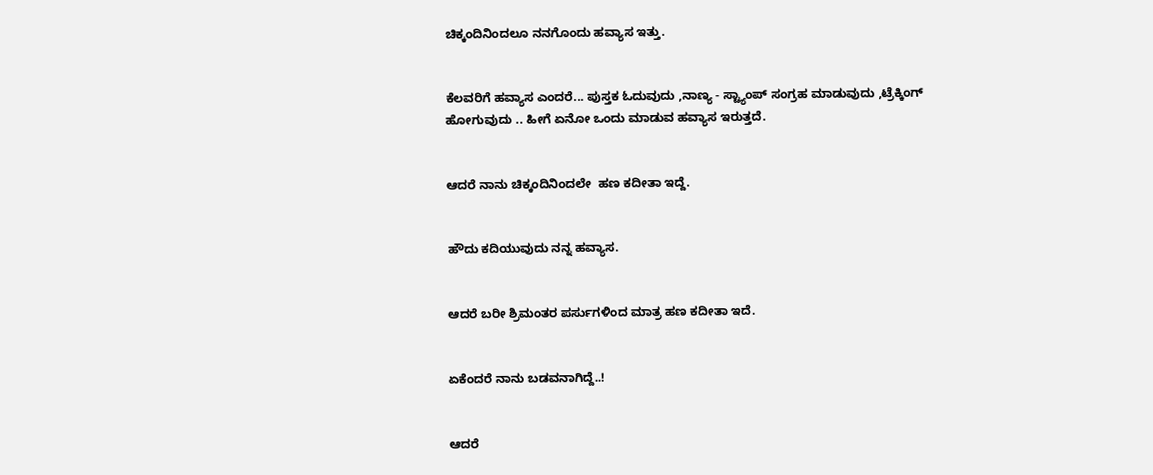ಚಿಕ್ಕಂದಿನಿಂದಲೂ ನನಗೊಂದು ಹವ್ಯಾಸ ಇತ್ತು.


ಕೆಲವರಿಗೆ ಹವ್ಯಾಸ ಎಂದರೆ... ಪುಸ್ತಕ ಓದುವುದು ,ನಾಣ್ಯ - ಸ್ಟ್ಯಾಂಪ್ ಸಂಗ್ರಹ ಮಾಡುವುದು ,ಟ್ರೆಕ್ಕಿಂಗ್ ಹೋಗುವುದು .. ಹೀಗೆ ಏನೋ ಒಂದು ಮಾಡುವ ಹವ್ಯಾಸ ಇರುತ್ತದೆ.


ಆದರೆ ನಾನು ಚಿಕ್ಕಂದಿನಿಂದಲೇ  ಹಣ ಕದೀತಾ ಇದ್ದೆ.


ಹೌದು ಕದಿಯುವುದು ನನ್ನ ಹವ್ಯಾಸ.


ಆದರೆ ಬರೀ ಶ್ರಿಮಂತರ ಪರ್ಸುಗಳಿಂದ ಮಾತ್ರ ಹಣ ಕದೀತಾ ಇದೆ.


ಏಕೆಂದರೆ ನಾನು ಬಡವನಾಗಿದ್ದೆ..!


ಆದರೆ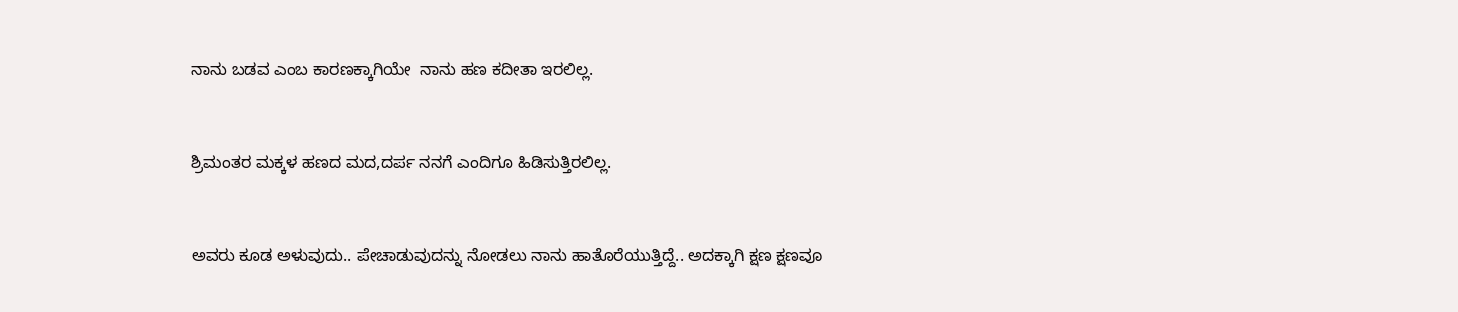ನಾನು ಬಡವ ಎಂಬ ಕಾರಣಕ್ಕಾಗಿಯೇ  ನಾನು ಹಣ ಕದೀತಾ ಇರಲಿಲ್ಲ.


ಶ್ರಿಮಂತರ ಮಕ್ಕಳ ಹಣದ ಮದ,ದರ್ಪ ನನಗೆ ಎಂದಿಗೂ ಹಿಡಿಸುತ್ತಿರಲಿಲ್ಲ.


ಅವರು ಕೂಡ ಅಳುವುದು.. ಪೇಚಾಡುವುದನ್ನು ನೋಡಲು ನಾನು ಹಾತೊರೆಯುತ್ತಿದ್ದೆ.. ಅದಕ್ಕಾಗಿ ಕ್ಷಣ ಕ್ಷಣವೂ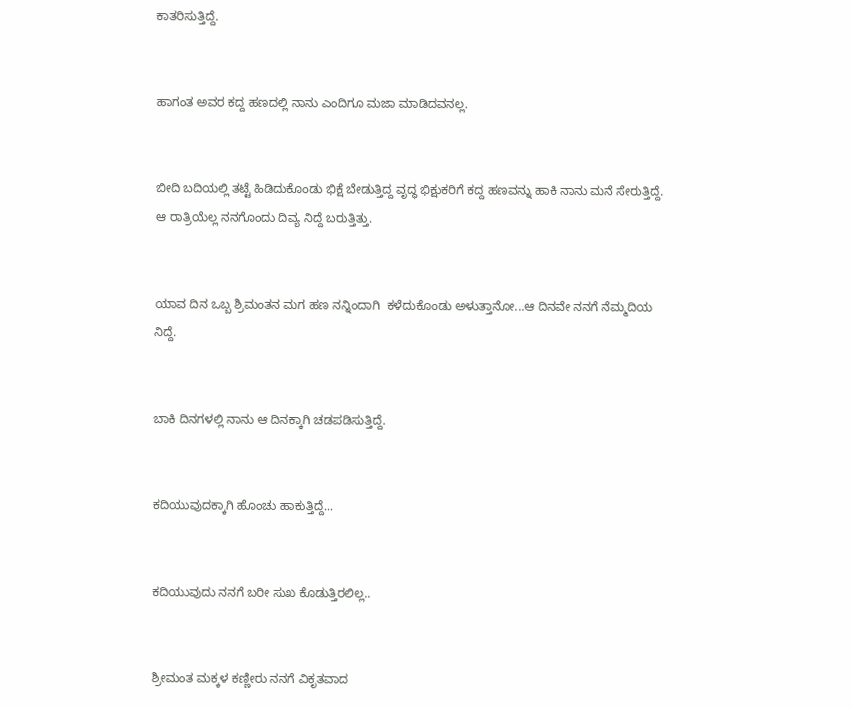ಕಾತರಿಸುತ್ತಿದ್ದೆ.


ಹಾಗಂತ ಅವರ ಕದ್ದ ಹಣದಲ್ಲಿ ನಾನು ಎಂದಿಗೂ ಮಜಾ ಮಾಡಿದವನಲ್ಲ.


ಬೀದಿ ಬದಿಯಲ್ಲಿ ತಟ್ಟೆ ಹಿಡಿದುಕೊಂಡು ಭಿಕ್ಷೆ ಬೇಡುತ್ತಿದ್ದ ವೃದ್ಧ ಭಿಕ್ಷುಕರಿಗೆ ಕದ್ದ ಹಣವನ್ನು ಹಾಕಿ ನಾನು ಮನೆ ಸೇರುತ್ತಿದ್ದೆ. ಆ ರಾತ್ರಿಯೆಲ್ಲ ನನಗೊಂದು ದಿವ್ಯ ನಿದ್ದೆ ಬರುತ್ತಿತ್ತು.


ಯಾವ ದಿನ ಒಬ್ಬ ಶ್ರಿಮಂತನ ಮಗ ಹಣ ನನ್ನಿಂದಾಗಿ  ಕಳೆದುಕೊಂಡು ಅಳುತ್ತಾನೋ...ಆ ದಿನವೇ ನನಗೆ ನೆಮ್ಮದಿಯ ನಿದ್ದೆ.


ಬಾಕಿ ದಿನಗಳಲ್ಲಿ ನಾನು ಆ ದಿನಕ್ಕಾಗಿ ಚಡಪಡಿಸುತ್ತಿದ್ದೆ.


ಕದಿಯುವುದಕ್ಕಾಗಿ ಹೊಂಚು ಹಾಕುತ್ತಿದ್ದೆ...


ಕದಿಯುವುದು ನನಗೆ ಬರೀ ಸುಖ ಕೊಡುತ್ತಿರಲಿಲ್ಲ..


ಶ್ರೀಮಂತ ಮಕ್ಕಳ ಕಣ್ಣೀರು ನನಗೆ ವಿಕೃತವಾದ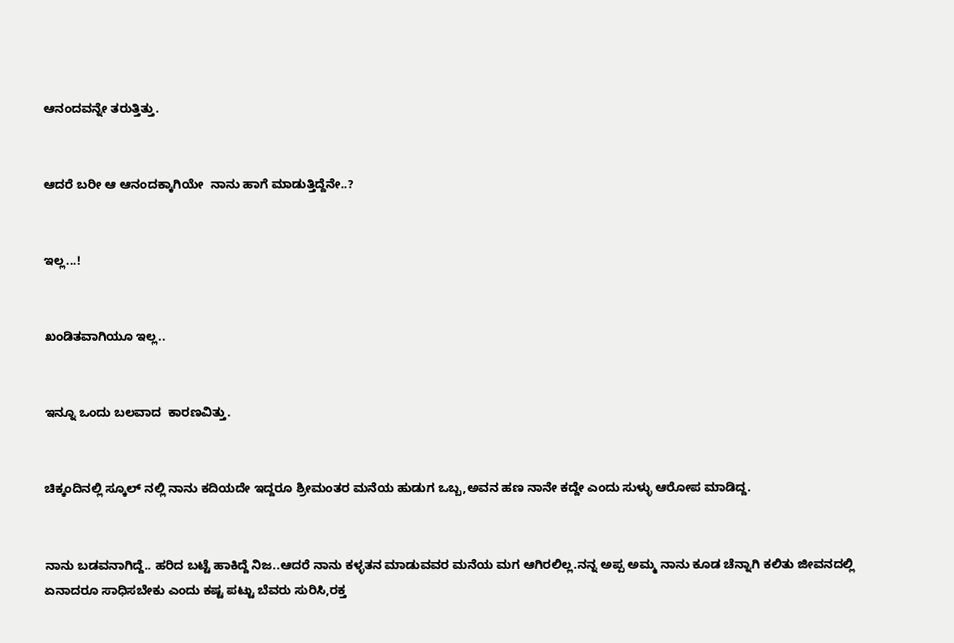ಆನಂದವನ್ನೇ ತರುತ್ತಿತ್ತು.


ಆದರೆ ಬರೀ ಆ ಆನಂದಕ್ಕಾಗಿಯೇ  ನಾನು ಹಾಗೆ ಮಾಡುತ್ತಿದ್ದೆನೇ..?


ಇಲ್ಲ...!


ಖಂಡಿತವಾಗಿಯೂ ಇಲ್ಲ..


ಇನ್ನೂ ಒಂದು ಬಲವಾದ  ಕಾರಣವಿತ್ತು.


ಚಿಕ್ಕಂದಿನಲ್ಲಿ ಸ್ಕೂಲ್ ನಲ್ಲಿ ನಾನು ಕದಿಯದೇ ಇದ್ದರೂ ಶ್ರೀಮಂತರ ಮನೆಯ ಹುಡುಗ ಒಬ್ಬ,ಅವನ ಹಣ ನಾನೇ ಕದ್ದೇ ಎಂದು ಸುಳ್ಳು ಆರೋಪ ಮಾಡಿದ್ದ.


ನಾನು ಬಡವನಾಗಿದ್ದೆ.. ಹರಿದ ಬಟ್ಟೆ ಹಾಕಿದ್ದೆ ನಿಜ..ಆದರೆ ನಾನು ಕಳ್ಳತನ ಮಾಡುವವರ ಮನೆಯ ಮಗ ಆಗಿರಲಿಲ್ಲ.ನನ್ನ ಅಪ್ಪ ಅಮ್ಮ ನಾನು ಕೂಡ ಚೆನ್ನಾಗಿ ಕಲಿತು ಜೀವನದಲ್ಲಿ ಏನಾದರೂ ಸಾಧಿಸಬೇಕು ಎಂದು ಕಷ್ಟ ಪಟ್ಟು ಬೆವರು ಸುರಿಸಿ,ರಕ್ತ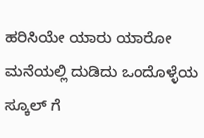ಹರಿಸಿಯೇ ಯಾರು ಯಾರೋ ಮನೆಯಲ್ಲಿ ದುಡಿದು ಒಂದೊಳ್ಳೆಯ ಸ್ಕೂಲ್ ಗೆ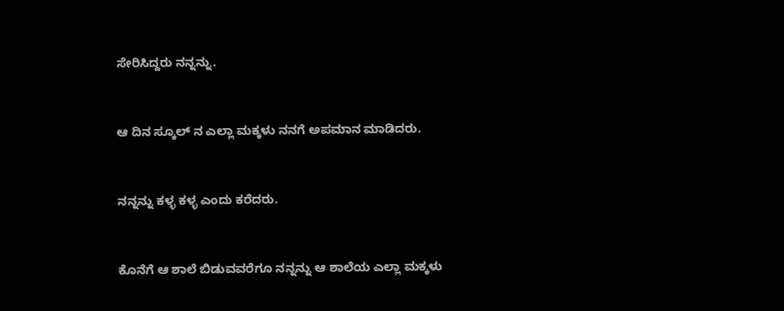ಸೇರಿಸಿದ್ದರು ನನ್ನನ್ನು.


ಆ ದಿನ ಸ್ಕೂಲ್ ನ ಎಲ್ಲಾ ಮಕ್ಕಳು ನನಗೆ ಅಪಮಾನ ಮಾಡಿದರು.


ನನ್ನನ್ನು ಕಳ್ಳ ಕಳ್ಳ ಎಂದು ಕರೆದರು.


ಕೊನೆಗೆ ಆ ಶಾಲೆ ಬಿಡುವವರೆಗೂ ನನ್ನನ್ನು ಆ ಶಾಲೆಯ ಎಲ್ಲಾ ಮಕ್ಕಳು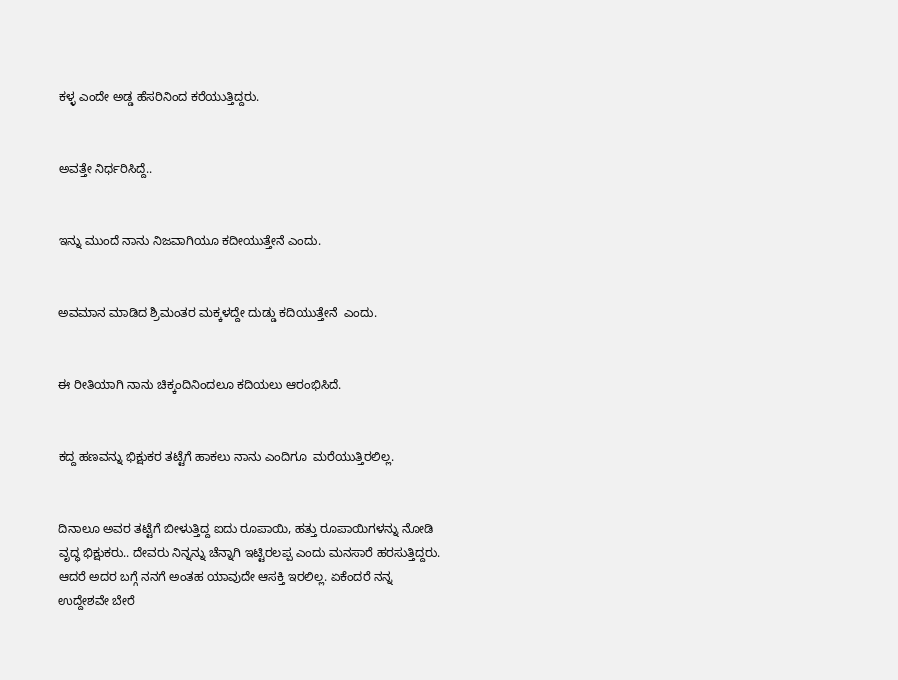ಕಳ್ಳ ಎಂದೇ ಅಡ್ಡ ಹೆಸರಿನಿಂದ ಕರೆಯುತ್ತಿದ್ದರು.


ಅವತ್ತೇ ನಿರ್ಧರಿಸಿದ್ದೆ..


ಇನ್ನು ಮುಂದೆ ನಾನು ನಿಜವಾಗಿಯೂ ಕದೀಯುತ್ತೇನೆ ಎಂದು.


ಅವಮಾನ ಮಾಡಿದ ಶ್ರಿಮಂತರ ಮಕ್ಕಳದ್ದೇ ದುಡ್ಡು ಕದಿಯುತ್ತೇನೆ  ಎಂದು.


ಈ ರೀತಿಯಾಗಿ ನಾನು ಚಿಕ್ಕಂದಿನಿಂದಲೂ ಕದಿಯಲು ಆರಂಭಿಸಿದೆ.


ಕದ್ದ ಹಣವನ್ನು ಭಿಕ್ಷುಕರ ತಟ್ಟೆಗೆ ಹಾಕಲು ನಾನು ಎಂದಿಗೂ  ಮರೆಯುತ್ತಿರಲಿಲ್ಲ.


ದಿನಾಲೂ ಅವರ ತಟ್ಟೆಗೆ ಬೀಳುತ್ತಿದ್ದ ಐದು ರೂಪಾಯಿ, ಹತ್ತು ರೂಪಾಯಿಗಳನ್ನು ನೋಡಿ ವೃದ್ಧ ಭಿಕ್ಷುಕರು.. ದೇವರು ನಿನ್ನನ್ನು ಚೆನ್ನಾಗಿ ಇಟ್ಟಿರಲಪ್ಪ ಎಂದು ಮನಸಾರೆ ಹರಸುತ್ತಿದ್ದರು. ಆದರೆ ಅದರ ಬಗ್ಗೆ ನನಗೆ ಅಂತಹ ಯಾವುದೇ ಆಸಕ್ತಿ ಇರಲಿಲ್ಲ. ಏಕೆಂದರೆ ನನ್ನ ಉದ್ದೇಶವೇ ಬೇರೆ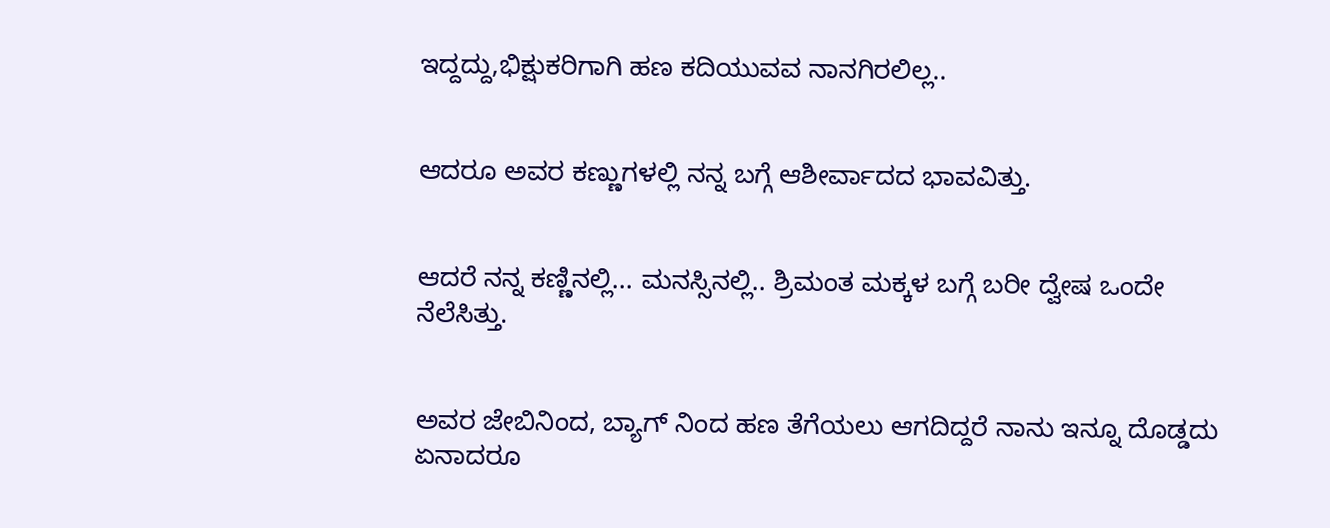ಇದ್ದದ್ದು,ಭಿಕ್ಷುಕರಿಗಾಗಿ ಹಣ ಕದಿಯುವವ ನಾನಗಿರಲಿಲ್ಲ..


ಆದರೂ ಅವರ ಕಣ್ಣುಗಳಲ್ಲಿ ನನ್ನ ಬಗ್ಗೆ ಆಶೀರ್ವಾದದ ಭಾವವಿತ್ತು.


ಆದರೆ ನನ್ನ ಕಣ್ಣಿನಲ್ಲಿ... ಮನಸ್ಸಿನಲ್ಲಿ.. ಶ್ರಿಮಂತ ಮಕ್ಕಳ ಬಗ್ಗೆ ಬರೀ ದ್ವೇಷ ಒಂದೇ ನೆಲೆಸಿತ್ತು.


ಅವರ ಜೇಬಿನಿಂದ, ಬ್ಯಾಗ್ ನಿಂದ ಹಣ ತೆಗೆಯಲು ಆಗದಿದ್ದರೆ ನಾನು ಇನ್ನೂ ದೊಡ್ಡದು ಏನಾದರೂ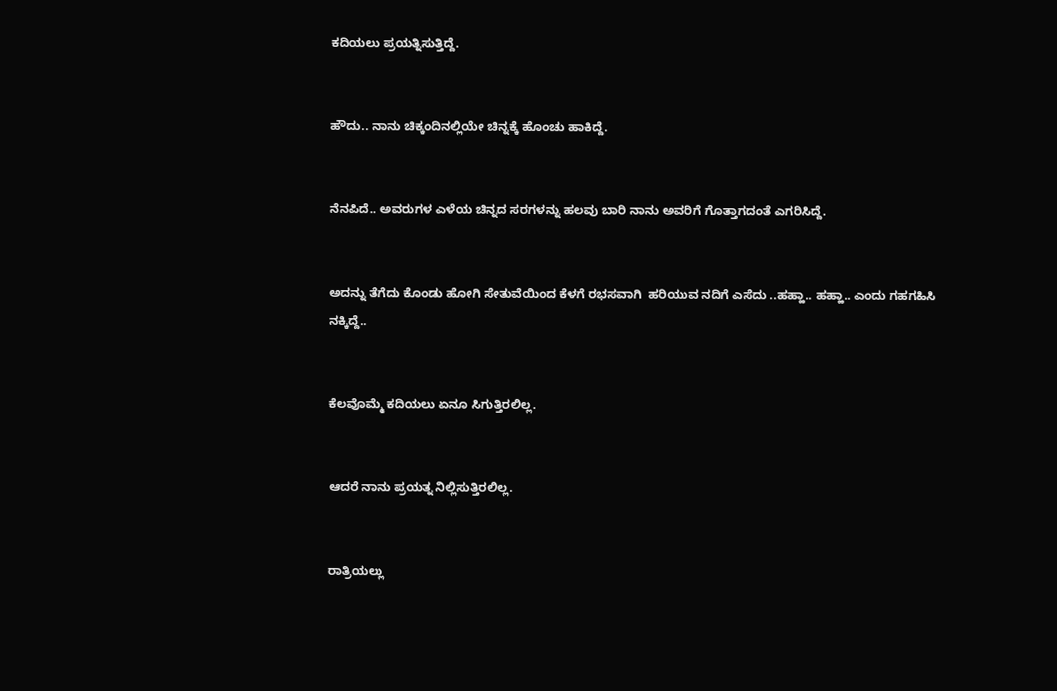ಕದಿಯಲು ಪ್ರಯತ್ನಿಸುತ್ತಿದ್ದೆ.


ಹೌದು.. ನಾನು ಚಿಕ್ಕಂದಿನಲ್ಲಿಯೇ ಚಿನ್ನಕ್ಕೆ ಹೊಂಚು ಹಾಕಿದ್ದೆ.


ನೆನಪಿದೆ.. ಅವರುಗಳ ಎಳೆಯ ಚಿನ್ನದ ಸರಗಳನ್ನು ಹಲವು ಬಾರಿ ನಾನು ಅವರಿಗೆ ಗೊತ್ತಾಗದಂತೆ ಎಗರಿಸಿದ್ದೆ.


ಅದನ್ನು ತೆಗೆದು ಕೊಂಡು ಹೋಗಿ ಸೇತುವೆಯಿಂದ ಕೆಳಗೆ ರಭಸವಾಗಿ  ಹರಿಯುವ ನದಿಗೆ ಎಸೆದು ..ಹಹ್ಹಾ.. ಹಹ್ಹಾ.. ಎಂದು ಗಹಗಹಿಸಿ ನಕ್ಕಿದ್ದೆ..


ಕೆಲವೊಮ್ಮೆ ಕದಿಯಲು ಏನೂ ಸಿಗುತ್ತಿರಲಿಲ್ಲ.


ಆದರೆ ನಾನು ಪ್ರಯತ್ನ ನಿಲ್ಲಿಸುತ್ತಿರಲಿಲ್ಲ.


ರಾತ್ರಿಯಲ್ಲು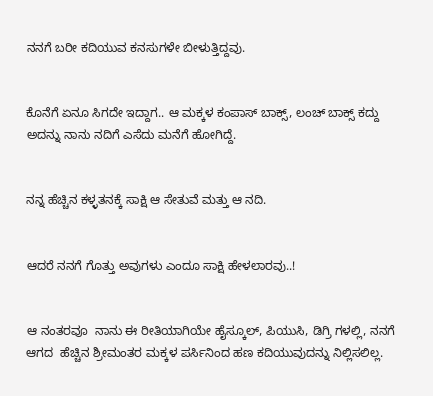ನನಗೆ ಬರೀ ಕದಿಯುವ ಕನಸುಗಳೇ ಬೀಳುತ್ತಿದ್ದವು.


ಕೊನೆಗೆ ಏನೂ ಸಿಗದೇ ಇದ್ದಾಗ.. ಆ ಮಕ್ಕಳ ಕಂಪಾಸ್ ಬಾಕ್ಸ್, ಲಂಚ್ ಬಾಕ್ಸ್ ಕದ್ದು ಅದನ್ನು ನಾನು ನದಿಗೆ ಎಸೆದು ಮನೆಗೆ ಹೋಗಿದ್ದೆ.


ನನ್ನ ಹೆಚ್ಚಿನ ಕಳ್ಳತನಕ್ಕೆ ಸಾಕ್ಷಿ ಆ ಸೇತುವೆ ಮತ್ತು ಆ ನದಿ.


ಆದರೆ ನನಗೆ ಗೊತ್ತು ಅವುಗಳು ಎಂದೂ ಸಾಕ್ಷಿ ಹೇಳಲಾರವು..!


ಆ ನಂತರವೂ  ನಾನು ಈ ರೀತಿಯಾಗಿಯೇ ಹೈಸ್ಕೂಲ್, ಪಿಯುಸಿ, ಡಿಗ್ರಿ ಗಳಲ್ಲಿ, ನನಗೆ ಆಗದ  ಹೆಚ್ಚಿನ ಶ್ರೀಮಂತರ ಮಕ್ಕಳ ಪರ್ಸಿನಿಂದ ಹಣ ಕದಿಯುವುದನ್ನು ನಿಲ್ಲಿಸಲಿಲ್ಲ.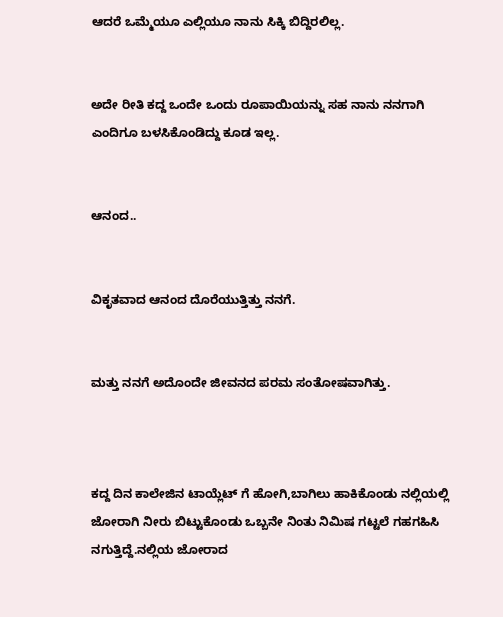ಆದರೆ ಒಮ್ಮೆಯೂ ಎಲ್ಲಿಯೂ ನಾನು ಸಿಕ್ಕಿ ಬಿದ್ದಿರಲಿಲ್ಲ.


ಅದೇ ರೀತಿ ಕದ್ದ ಒಂದೇ ಒಂದು ರೂಪಾಯಿಯನ್ನು ಸಹ ನಾನು ನನಗಾಗಿ ಎಂದಿಗೂ ಬಳಸಿಕೊಂಡಿದ್ದು ಕೂಡ ಇಲ್ಲ.


ಆನಂದ..


ವಿಕೃತವಾದ ಆನಂದ ದೊರೆಯುತ್ತಿತ್ತು ನನಗೆ.


ಮತ್ತು ನನಗೆ ಅದೊಂದೇ ಜೀವನದ ಪರಮ ಸಂತೋಷವಾಗಿತ್ತು.



ಕದ್ದ ದಿನ ಕಾಲೇಜಿನ ಟಾಯ್ಲೆಟ್ ಗೆ ಹೋಗಿ,ಬಾಗಿಲು ಹಾಕಿಕೊಂಡು ನಲ್ಲಿಯಲ್ಲಿ ಜೋರಾಗಿ ನೀರು ಬಿಟ್ಟುಕೊಂಡು ಒಬ್ಬನೇ ನಿಂತು ನಿಮಿಷ ಗಟ್ಟಲೆ ಗಹಗಹಿಸಿ ನಗುತ್ತಿದ್ದೆ.ನಲ್ಲಿಯ ಜೋರಾದ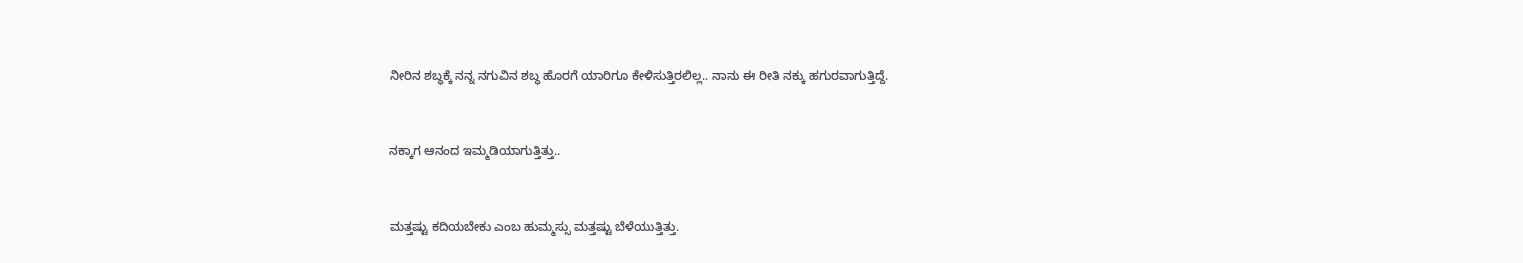ನೀರಿನ ಶಬ್ಧಕ್ಕೆ ನನ್ನ ನಗುವಿನ ಶಬ್ಧ ಹೊರಗೆ ಯಾರಿಗೂ ಕೇಳಿಸುತ್ತಿರಲಿಲ್ಲ.. ನಾನು ಈ ರೀತಿ ನಕ್ಕು ಹಗುರವಾಗುತ್ತಿದ್ದೆ.


ನಕ್ಕಾಗ ಆನಂದ ಇಮ್ಮಡಿಯಾಗುತ್ತಿತ್ತು..


ಮತ್ತಷ್ಟು ಕದಿಯಬೇಕು ಎಂಬ ಹುಮ್ಮಸ್ಸು ಮತ್ತಷ್ಟು ಬೆಳೆಯುತ್ತಿತ್ತು.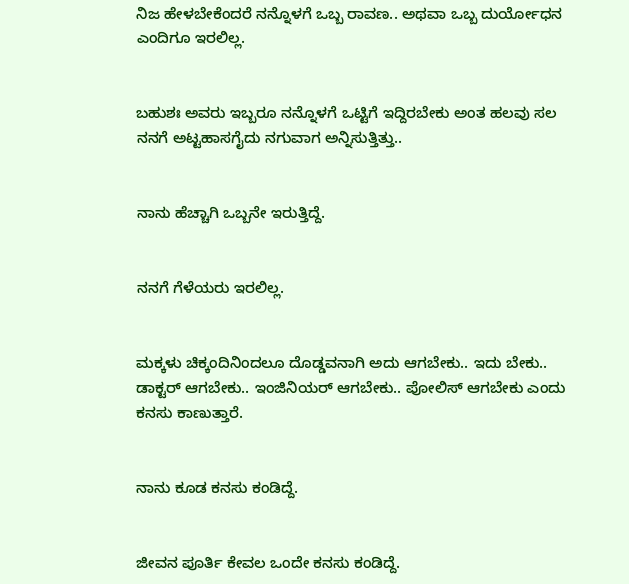ನಿಜ ಹೇಳಬೇಕೆಂದರೆ ನನ್ನೊಳಗೆ ಒಬ್ಬ ರಾವಣ.. ಅಥವಾ ಒಬ್ಬ ದುರ್ಯೋಧನ ಎಂದಿಗೂ ಇರಲಿಲ್ಲ.


ಬಹುಶಃ ಅವರು ಇಬ್ಬರೂ ನನ್ನೊಳಗೆ ಒಟ್ಟಿಗೆ ಇದ್ದಿರಬೇಕು ಅಂತ ಹಲವು ಸಲ ನನಗೆ ಅಟ್ಟಹಾಸಗೈದು ನಗುವಾಗ ಅನ್ನಿಸುತ್ತಿತ್ತು..


ನಾನು ಹೆಚ್ಚಾಗಿ ಒಬ್ಬನೇ ಇರುತ್ತಿದ್ದೆ.


ನನಗೆ ಗೆಳೆಯರು ಇರಲಿಲ್ಲ.


ಮಕ್ಕಳು ಚಿಕ್ಕಂದಿನಿಂದಲೂ ದೊಡ್ಡವನಾಗಿ ಅದು ಆಗಬೇಕು.. ಇದು ಬೇಕು.. ಡಾಕ್ಟರ್ ಆಗಬೇಕು.. ಇಂಜಿನಿಯರ್ ಆಗಬೇಕು.. ಪೋಲಿಸ್ ಆಗಬೇಕು ಎಂದು ಕನಸು ಕಾಣುತ್ತಾರೆ.


ನಾನು ಕೂಡ ಕನಸು ಕಂಡಿದ್ದೆ.


ಜೀವನ ಪೂರ್ತಿ ಕೇವಲ ಒಂದೇ ಕನಸು ಕಂಡಿದ್ದೆ.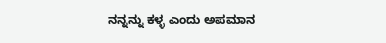ನನ್ನನ್ನು ಕಳ್ಳ ಎಂದು ಅಪಮಾನ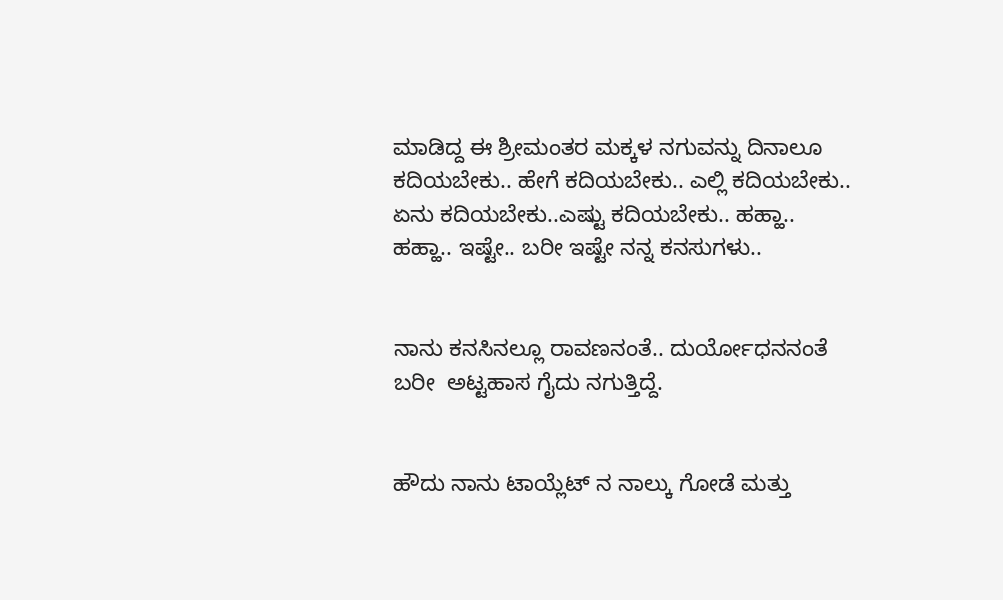ಮಾಡಿದ್ದ ಈ ಶ್ರೀಮಂತರ ಮಕ್ಕಳ ನಗುವನ್ನು ದಿನಾಲೂ ಕದಿಯಬೇಕು.. ಹೇಗೆ ಕದಿಯಬೇಕು.. ಎಲ್ಲಿ ಕದಿಯಬೇಕು.. ಏನು ಕದಿಯಬೇಕು..ಎಷ್ಟು ಕದಿಯಬೇಕು.. ಹಹ್ಹಾ.. ಹಹ್ಹಾ.. ಇಷ್ಟೇ.. ಬರೀ ಇಷ್ಟೇ ನನ್ನ ಕನಸುಗಳು..


ನಾನು ಕನಸಿನಲ್ಲೂ ರಾವಣನಂತೆ.. ದುರ್ಯೋಧನನಂತೆ ಬರೀ  ಅಟ್ಟಹಾಸ ಗೈದು ನಗುತ್ತಿದ್ದೆ.


ಹೌದು ನಾನು ಟಾಯ್ಲೆಟ್ ನ ನಾಲ್ಕು ಗೋಡೆ ಮತ್ತು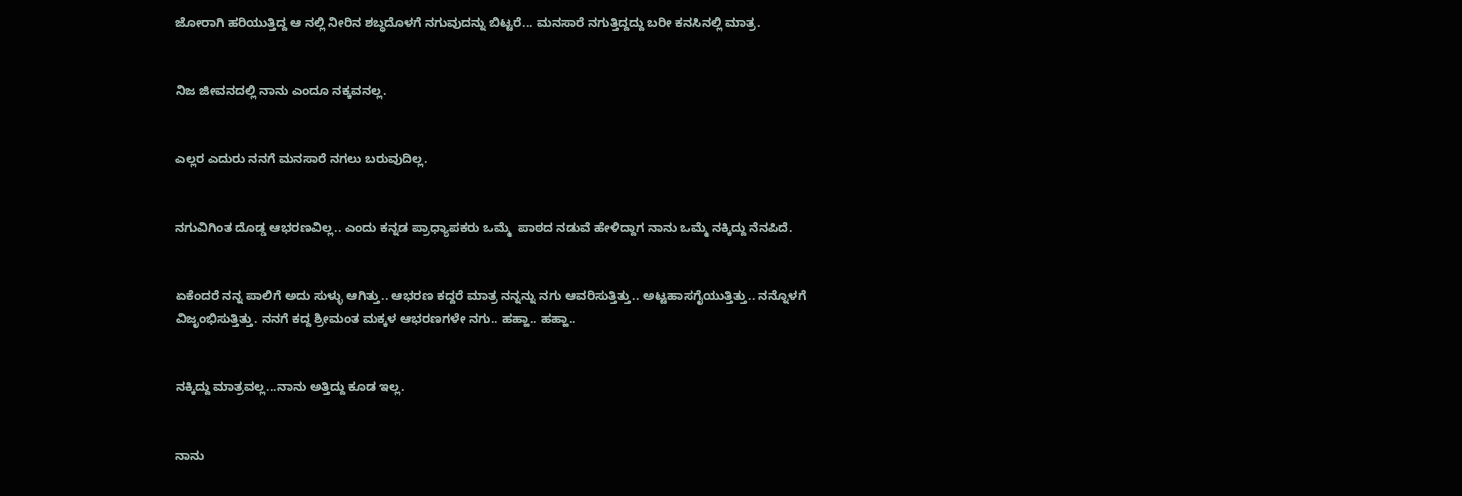ಜೋರಾಗಿ ಹರಿಯುತ್ತಿದ್ದ ಆ ನಲ್ಲಿ ನೀರಿನ ಶಬ್ಧದೊಳಗೆ ನಗುವುದನ್ನು ಬಿಟ್ಟರೆ... ಮನಸಾರೆ ನಗುತ್ತಿದ್ದದ್ದು ಬರೀ ಕನಸಿನಲ್ಲಿ ಮಾತ್ರ.


ನಿಜ ಜೀವನದಲ್ಲಿ ನಾನು ಎಂದೂ ನಕ್ಕವನಲ್ಲ.


ಎಲ್ಲರ ಎದುರು ನನಗೆ ಮನಸಾರೆ ನಗಲು ಬರುವುದಿಲ್ಲ.


ನಗುವಿಗಿಂತ ದೊಡ್ಡ ಆಭರಣವಿಲ್ಲ.. ಎಂದು ಕನ್ನಡ ಪ್ರಾಧ್ಯಾಪಕರು ಒಮ್ಮೆ  ಪಾಠದ ನಡುವೆ ಹೇಳಿದ್ದಾಗ ನಾನು ಒಮ್ಮೆ ನಕ್ಕಿದ್ದು ನೆನಪಿದೆ.


ಏಕೆಂದರೆ ನನ್ನ ಪಾಲಿಗೆ ಅದು ಸುಳ್ಳು ಆಗಿತ್ತು.. ಆಭರಣ ಕದ್ದರೆ ಮಾತ್ರ ನನ್ನನ್ನು ನಗು ಆವರಿಸುತ್ತಿತ್ತು.. ಅಟ್ಟಹಾಸಗೈಯುತ್ತಿತ್ತು.. ನನ್ನೊಳಗೆ ವಿಜೃಂಭಿಸುತ್ತಿತ್ತು. ನನಗೆ ಕದ್ದ ಶ್ರೀಮಂತ ಮಕ್ಕಳ ಆಭರಣಗಳೇ ನಗು.. ಹಹ್ಹಾ.. ಹಹ್ಹಾ..


ನಕ್ಕಿದ್ದು ಮಾತ್ರವಲ್ಲ...ನಾನು ಅತ್ತಿದ್ದು ಕೂಡ ಇಲ್ಲ.


ನಾನು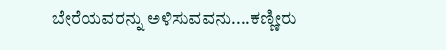ಬೇರೆಯವರನ್ನು ಅಳಿಸುವವನು....ಕಣ್ಣೀರು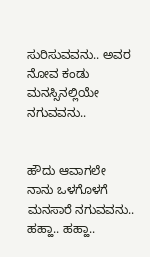ಸುರಿಸುವವನು.. ಅವರ ನೋವ ಕಂಡು ಮನಸ್ಸಿನಲ್ಲಿಯೇ ನಗುವವನು..


ಹೌದು ಆವಾಗಲೇ ನಾನು ಒಳಗೊಳಗೆ ಮನಸಾರೆ ನಗುವವನು.. ಹಹ್ಹಾ.. ಹಹ್ಹಾ..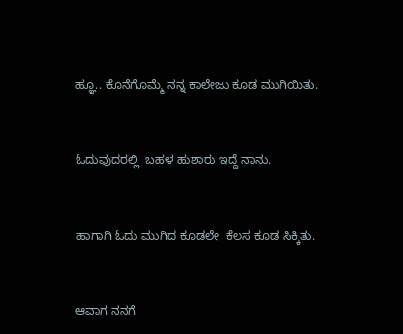ಹ್ಞೂ.. ಕೊನೆಗೊಮ್ಮೆ ನನ್ನ ಕಾಲೇಜು ಕೂಡ ಮುಗಿಯಿತು.


ಓದುವುದರಲ್ಲಿ  ಬಹಳ ಹುಶಾರು ಇದ್ದೆ ನಾನು.


ಹಾಗಾಗಿ ಓದು ಮುಗಿದ ಕೂಡಲೇ  ಕೆಲಸ ಕೂಡ ಸಿಕ್ಕಿತು.


ಆವಾಗ ನನಗೆ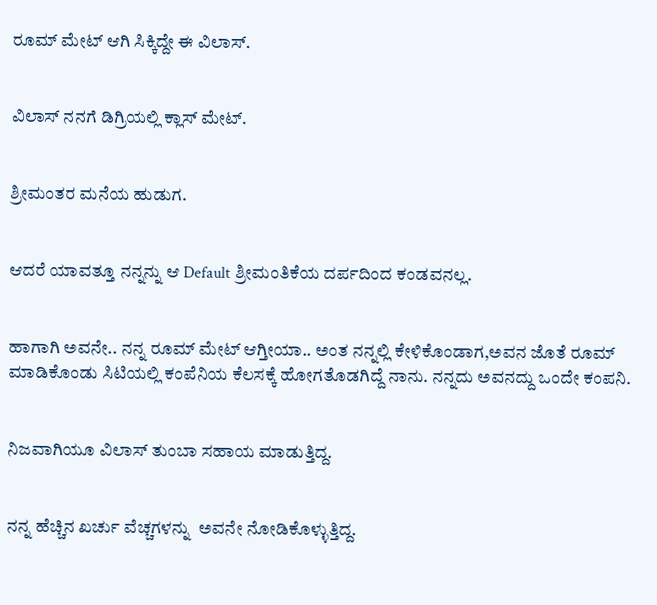ರೂಮ್ ಮೇಟ್ ಆಗಿ ಸಿಕ್ಕಿದ್ದೇ ಈ ವಿಲಾಸ್.


ವಿಲಾಸ್ ನನಗೆ ಡಿಗ್ರಿಯಲ್ಲಿ ಕ್ಲಾಸ್ ಮೇಟ್.


ಶ್ರೀಮಂತರ ಮನೆಯ ಹುಡುಗ.


ಆದರೆ ಯಾವತ್ತೂ ನನ್ನನ್ನು ಆ Default ಶ್ರೀಮಂತಿಕೆಯ ದರ್ಪದಿಂದ ಕಂಡವನಲ್ಲ.


ಹಾಗಾಗಿ ಅವನೇ.. ನನ್ನ ರೂಮ್ ಮೇಟ್ ಆಗ್ತೀಯಾ.. ಅಂತ ನನ್ನಲ್ಲಿ ಕೇಳಿಕೊಂಡಾಗ,ಅವನ ಜೊತೆ ರೂಮ್ ಮಾಡಿಕೊಂಡು ಸಿಟಿಯಲ್ಲಿ ಕಂಪೆನಿಯ ಕೆಲಸಕ್ಕೆ ಹೋಗತೊಡಗಿದ್ದೆ ನಾನು. ನನ್ನದು ಅವನದ್ದು ಒಂದೇ ಕಂಪನಿ.


ನಿಜವಾಗಿಯೂ ವಿಲಾಸ್ ತುಂಬಾ ಸಹಾಯ ಮಾಡುತ್ತಿದ್ದ.


ನನ್ನ ಹೆಚ್ಚಿನ ಖರ್ಚು ವೆಚ್ಚಗಳನ್ನು  ಅವನೇ ನೋಡಿಕೊಳ್ಳುತ್ತಿದ್ದ.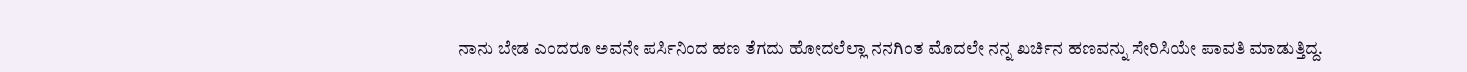ನಾನು ಬೇಡ ಎಂದರೂ ಅವನೇ ಪರ್ಸಿನಿಂದ ಹಣ ತೆಗದು ಹೋದಲೆಲ್ಲಾ ನನಗಿಂತ ಮೊದಲೇ ನನ್ನ ಖರ್ಚಿನ ಹಣವನ್ನು ಸೇರಿಸಿಯೇ ಪಾವತಿ ಮಾಡುತ್ತಿದ್ದ.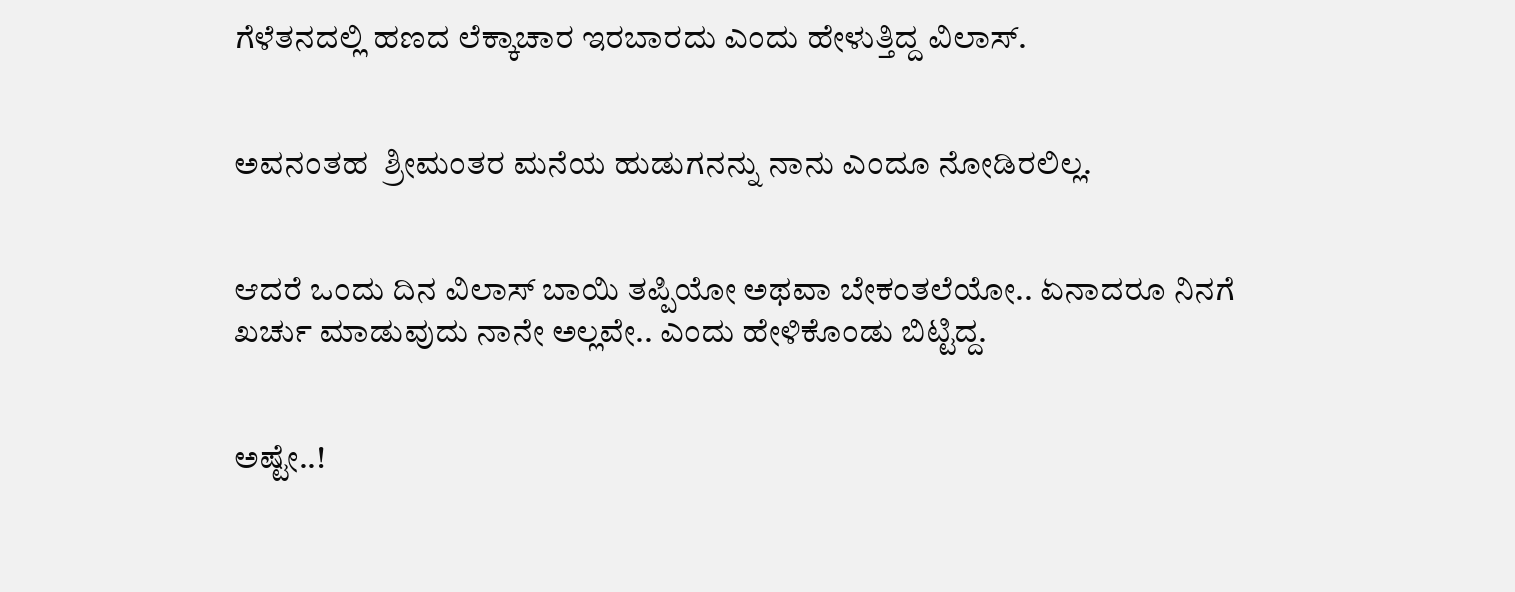ಗೆಳೆತನದಲ್ಲಿ ಹಣದ ಲೆಕ್ಕಾಚಾರ ಇರಬಾರದು ಎಂದು ಹೇಳುತ್ತಿದ್ದ ವಿಲಾಸ್.


ಅವನಂತಹ  ಶ್ರೀಮಂತರ ಮನೆಯ ಹುಡುಗನನ್ನು ನಾನು ಎಂದೂ ನೋಡಿರಲಿಲ್ಲ.


ಆದರೆ ಒಂದು ದಿನ ವಿಲಾಸ್ ಬಾಯಿ ತಪ್ಪಿಯೋ ಅಥವಾ ಬೇಕಂತಲೆಯೋ.. ಏನಾದರೂ ನಿನಗೆ ಖರ್ಚು ಮಾಡುವುದು ನಾನೇ ಅಲ್ಲವೇ.. ಎಂದು ಹೇಳಿಕೊಂಡು ಬಿಟ್ಟಿದ್ದ.


ಅಷ್ಟೇ..!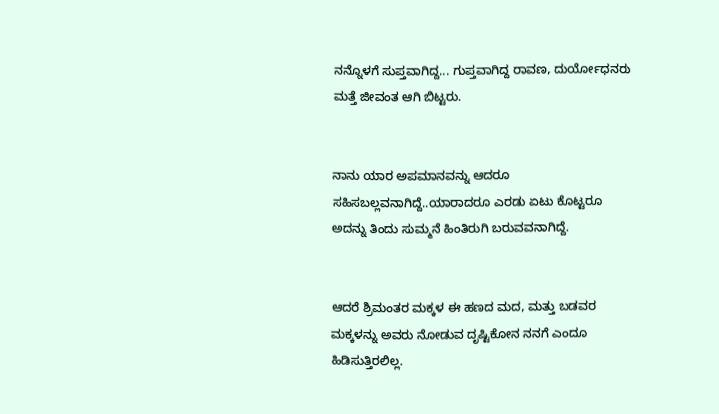ನನ್ನೊಳಗೆ ಸುಪ್ತವಾಗಿದ್ದ... ಗುಪ್ತವಾಗಿದ್ದ ರಾವಣ, ದುರ್ಯೋಧನರು ಮತ್ತೆ ಜೀವಂತ ಆಗಿ ಬಿಟ್ಟರು.


ನಾನು ಯಾರ ಅಪಮಾನವನ್ನು ಆದರೂ ಸಹಿಸಬಲ್ಲವನಾಗಿದ್ದೆ..ಯಾರಾದರೂ ಎರಡು ಏಟು ಕೊಟ್ಟರೂ ಅದನ್ನು ತಿಂದು ಸುಮ್ಮನೆ ಹಿಂತಿರುಗಿ ಬರುವವನಾಗಿದ್ದೆ.


ಆದರೆ ಶ್ರಿಮಂತರ ಮಕ್ಕಳ ಈ ಹಣದ ಮದ, ಮತ್ತು ಬಡವರ ಮಕ್ಕಳನ್ನು ಅವರು ನೋಡುವ ದೃಷ್ಟಿಕೋನ ನನಗೆ ಎಂದೂ ಹಿಡಿಸುತ್ತಿರಲಿಲ್ಲ.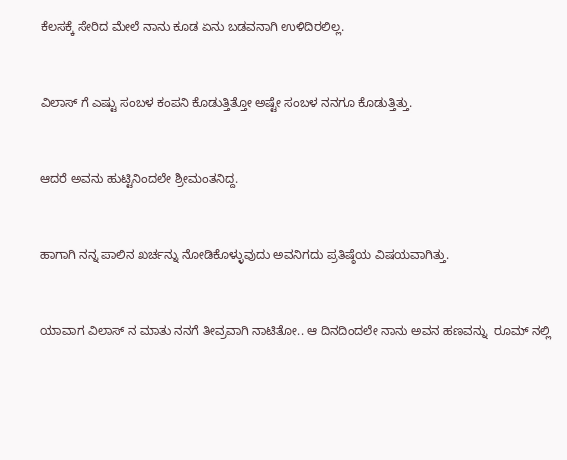ಕೆಲಸಕ್ಕೆ ಸೇರಿದ ಮೇಲೆ ನಾನು ಕೂಡ ಏನು ಬಡವನಾಗಿ ಉಳಿದಿರಲಿಲ್ಲ.


ವಿಲಾಸ್ ಗೆ ಎಷ್ಟು ಸಂಬಳ ಕಂಪನಿ ಕೊಡುತ್ತಿತ್ತೋ ಅಷ್ಟೇ ಸಂಬಳ ನನಗೂ ಕೊಡುತ್ತಿತ್ತು.


ಆದರೆ ಅವನು ಹುಟ್ಟಿನಿಂದಲೇ ಶ್ರೀಮಂತನಿದ್ದ.


ಹಾಗಾಗಿ ನನ್ನ ಪಾಲಿನ ಖರ್ಚನ್ನು ನೋಡಿಕೊಳ್ಳುವುದು ಅವನಿಗದು ಪ್ರತಿಷ್ಠೆಯ ವಿಷಯವಾಗಿತ್ತು.


ಯಾವಾಗ ವಿಲಾಸ್ ನ ಮಾತು ನನಗೆ ತೀವ್ರವಾಗಿ ನಾಟಿತೋ.. ಆ ದಿನದಿಂದಲೇ ನಾನು ಅವನ ಹಣವನ್ನು  ರೂಮ್ ನಲ್ಲಿ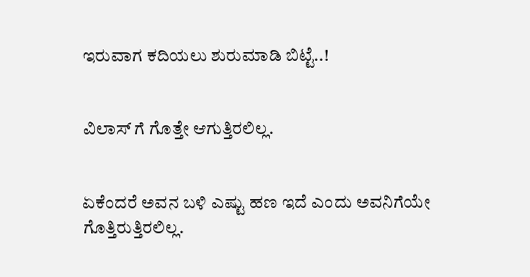ಇರುವಾಗ ಕದಿಯಲು ಶುರುಮಾಡಿ ಬಿಟ್ಟೆ..!


ವಿಲಾಸ್ ಗೆ ಗೊತ್ತೇ ಆಗುತ್ತಿರಲಿಲ್ಲ.


ಏಕೆಂದರೆ ಅವನ ಬಳಿ ಎಷ್ಟು ಹಣ ಇದೆ ಎಂದು ಅವನಿಗೆಯೇ ಗೊತ್ತಿರುತ್ತಿರಲಿಲ್ಲ.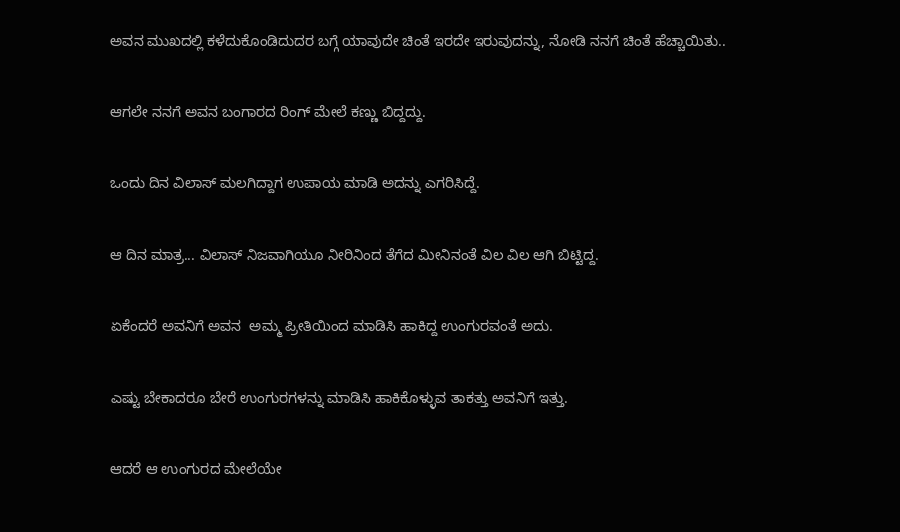ಅವನ ಮುಖದಲ್ಲಿ ಕಳೆದುಕೊಂಡಿದುದರ ಬಗ್ಗೆ ಯಾವುದೇ ಚಿಂತೆ ಇರದೇ ಇರುವುದನ್ನು, ನೋಡಿ ನನಗೆ ಚಿಂತೆ ಹೆಚ್ಚಾಯಿತು..


ಆಗಲೇ ನನಗೆ ಅವನ ಬಂಗಾರದ ರಿಂಗ್ ಮೇಲೆ ಕಣ್ಣು ಬಿದ್ದದ್ದು.


ಒಂದು ದಿನ ವಿಲಾಸ್ ಮಲಗಿದ್ದಾಗ ಉಪಾಯ ಮಾಡಿ ಅದನ್ನು ಎಗರಿಸಿದ್ದೆ.


ಆ ದಿನ ಮಾತ್ರ... ವಿಲಾಸ್ ನಿಜವಾಗಿಯೂ ನೀರಿನಿಂದ ತೆಗೆದ ಮೀನಿನಂತೆ ವಿಲ ವಿಲ ಆಗಿ ಬಿಟ್ಟಿದ್ದ.


ಏಕೆಂದರೆ ಅವನಿಗೆ ಅವನ  ಅಮ್ಮ ಪ್ರೀತಿಯಿಂದ ಮಾಡಿಸಿ ಹಾಕಿದ್ದ ಉಂಗುರವಂತೆ ಅದು.


ಎಷ್ಟು ಬೇಕಾದರೂ ಬೇರೆ ಉಂಗುರಗಳನ್ನು ಮಾಡಿಸಿ ಹಾಕಿಕೊಳ್ಳುವ ತಾಕತ್ತು ಅವನಿಗೆ ಇತ್ತು.


ಆದರೆ ಆ ಉಂಗುರದ ಮೇಲೆಯೇ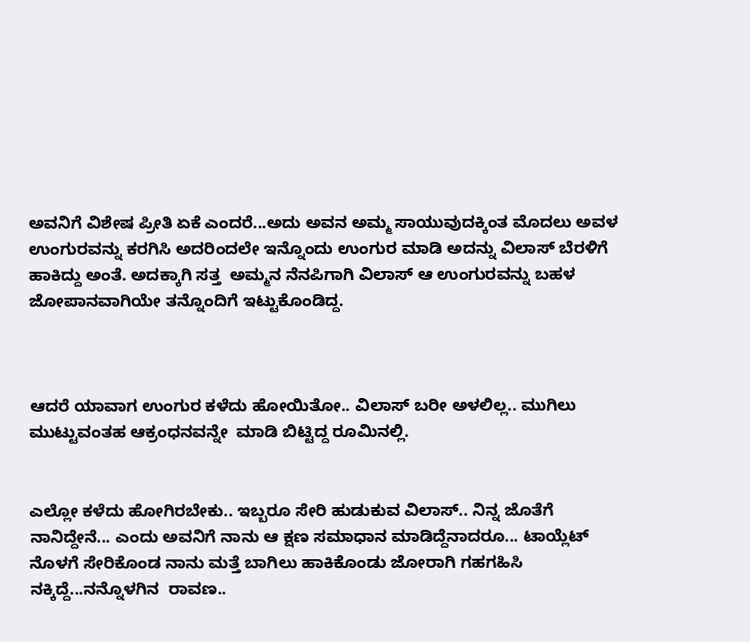ಅವನಿಗೆ ವಿಶೇಷ ಪ್ರೀತಿ ಏಕೆ ಎಂದರೆ...ಅದು ಅವನ ಅಮ್ಮ ಸಾಯುವುದಕ್ಕಿಂತ ಮೊದಲು ಅವಳ ಉಂಗುರವನ್ನು ಕರಗಿಸಿ ಅದರಿಂದಲೇ ಇನ್ನೊಂದು ಉಂಗುರ ಮಾಡಿ ಅದನ್ನು ವಿಲಾಸ್ ಬೆರಳಿಗೆ ಹಾಕಿದ್ದು ಅಂತೆ. ಅದಕ್ಕಾಗಿ ಸತ್ತ  ಅಮ್ಮನ ನೆನಪಿಗಾಗಿ ವಿಲಾಸ್ ಆ ಉಂಗುರವನ್ನು ಬಹಳ ಜೋಪಾನವಾಗಿಯೇ ತನ್ನೊಂದಿಗೆ ಇಟ್ಟುಕೊಂಡಿದ್ದ.



ಆದರೆ ಯಾವಾಗ ಉಂಗುರ ಕಳೆದು ಹೋಯಿತೋ.. ವಿಲಾಸ್ ಬರೀ ಅಳಲಿಲ್ಲ.. ಮುಗಿಲು ಮುಟ್ಟುವಂತಹ ಆಕ್ರಂಧನವನ್ನೇ  ಮಾಡಿ ಬಿಟ್ಟಿದ್ದ ರೂಮಿನಲ್ಲಿ.


ಎಲ್ಲೋ ಕಳೆದು ಹೋಗಿರಬೇಕು.. ಇಬ್ಬರೂ ಸೇರಿ ಹುಡುಕುವ ವಿಲಾಸ್.. ನಿನ್ನ ಜೊತೆಗೆ ನಾನಿದ್ದೇನೆ... ಎಂದು ಅವನಿಗೆ ನಾನು ಆ ಕ್ಷಣ ಸಮಾಧಾನ ಮಾಡಿದ್ದೆನಾದರೂ... ಟಾಯ್ಲೆಟ್ ನೊಳಗೆ ಸೇರಿಕೊಂಡ ನಾನು ಮತ್ತೆ ಬಾಗಿಲು ಹಾಕಿಕೊಂಡು ಜೋರಾಗಿ ಗಹಗಹಿಸಿ ನಕ್ಕಿದ್ದೆ...ನನ್ನೊಳಗಿನ  ರಾವಣ..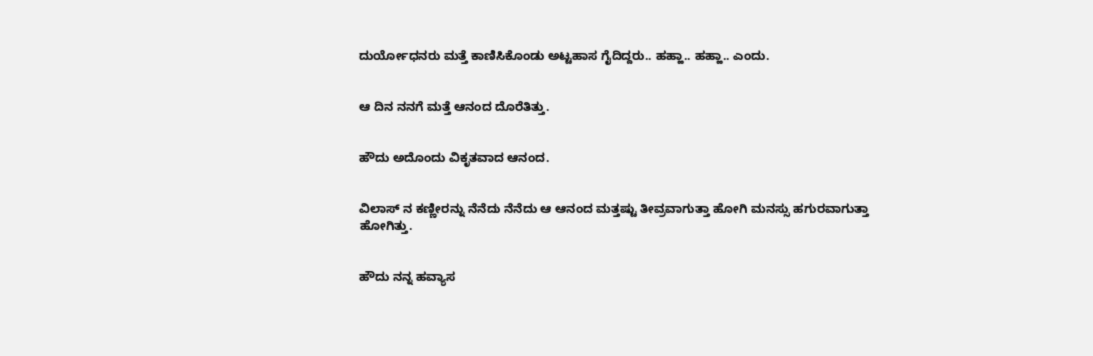ದುರ್ಯೋಧನರು ಮತ್ತೆ ಕಾಣಿಸಿಕೊಂಡು ಅಟ್ಟಹಾಸ ಗೈದಿದ್ದರು.. ಹಹ್ಹಾ.. ಹಹ್ಹಾ.. ಎಂದು.


ಆ ದಿನ ನನಗೆ ಮತ್ತೆ ಆನಂದ ದೊರೆತಿತ್ತು.


ಹೌದು ಅದೊಂದು ವಿಕೃತವಾದ ಆನಂದ.


ವಿಲಾಸ್ ನ ಕಣ್ಣೀರನ್ನು ನೆನೆದು ನೆನೆದು ಆ ಆನಂದ ಮತ್ತಷ್ಟು ತೀವ್ರವಾಗುತ್ತಾ ಹೋಗಿ ಮನಸ್ಸು ಹಗುರವಾಗುತ್ತಾ ಹೋಗಿತ್ತು.


ಹೌದು ನನ್ನ ಹವ್ಯಾಸ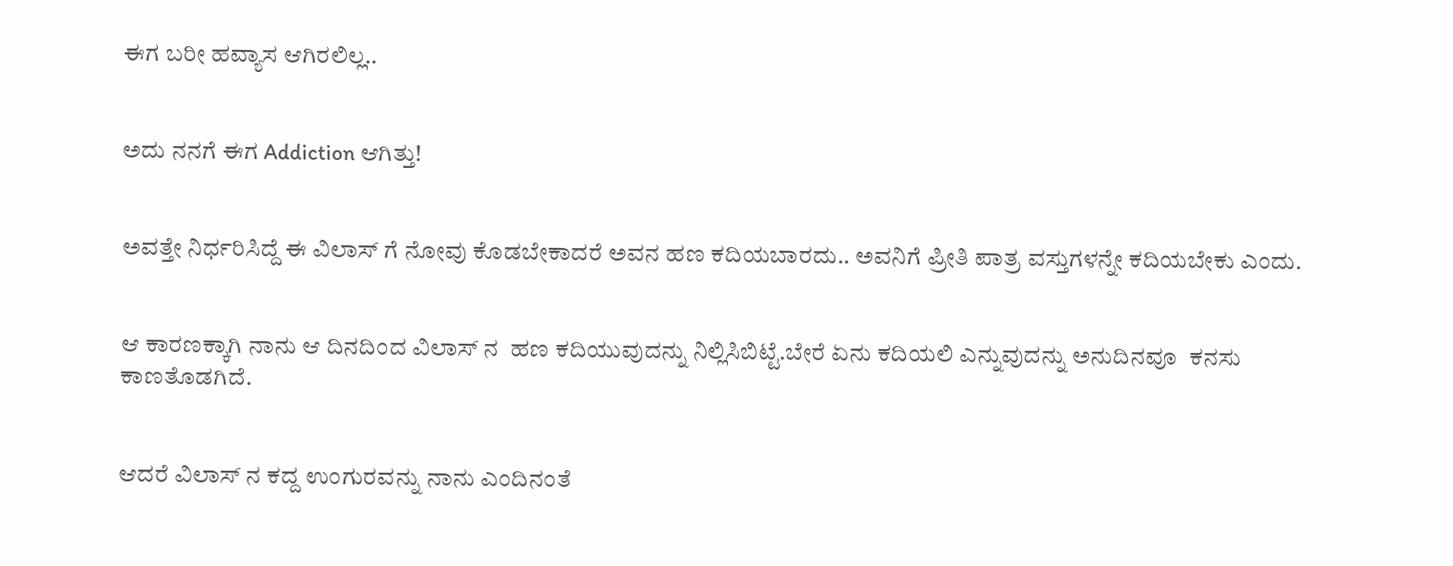ಈಗ ಬರೀ ಹವ್ಯಾಸ ಆಗಿರಲಿಲ್ಲ..


ಅದು ನನಗೆ ಈಗ Addiction ಆಗಿತ್ತು!


ಅವತ್ತೇ ನಿರ್ಧರಿಸಿದ್ದೆ ಈ ವಿಲಾಸ್ ಗೆ ನೋವು ಕೊಡಬೇಕಾದರೆ ಅವನ ಹಣ ಕದಿಯಬಾರದು.. ಅವನಿಗೆ ಪ್ರೀತಿ ಪಾತ್ರ ವಸ್ತುಗಳನ್ನೇ ಕದಿಯಬೇಕು ಎಂದು.


ಆ ಕಾರಣಕ್ಕಾಗಿ ನಾನು ಆ ದಿನದಿಂದ ವಿಲಾಸ್ ನ  ಹಣ ಕದಿಯುವುದನ್ನು ನಿಲ್ಲಿಸಿಬಿಟ್ಟೆ.ಬೇರೆ ಏನು ಕದಿಯಲಿ ಎನ್ನುವುದನ್ನು ಅನುದಿನವೂ  ಕನಸು ಕಾಣತೊಡಗಿದೆ.


ಆದರೆ ವಿಲಾಸ್ ನ ಕದ್ದ ಉಂಗುರವನ್ನು ನಾನು ಎಂದಿನಂತೆ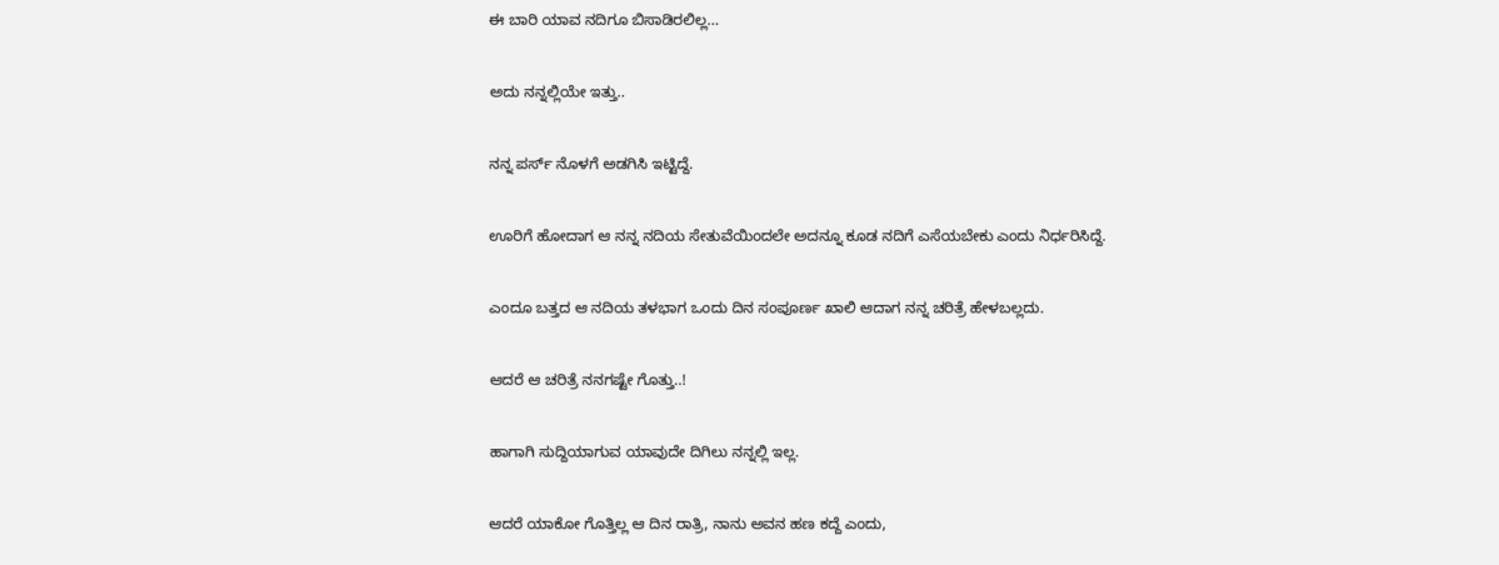ಈ ಬಾರಿ ಯಾವ ನದಿಗೂ ಬಿಸಾಡಿರಲಿಲ್ಲ...


ಅದು ನನ್ನಲ್ಲಿಯೇ ಇತ್ತು..


ನನ್ನ ಪರ್ಸ್ ನೊಳಗೆ ಅಡಗಿಸಿ ಇಟ್ಟಿದ್ದೆ.


ಊರಿಗೆ ಹೋದಾಗ ಆ ನನ್ನ ನದಿಯ ಸೇತುವೆಯಿಂದಲೇ ಅದನ್ನೂ ಕೂಡ ನದಿಗೆ ಎಸೆಯಬೇಕು ಎಂದು ನಿರ್ಧರಿಸಿದ್ದೆ.


ಎಂದೂ ಬತ್ತದ ಆ ನದಿಯ ತಳಭಾಗ ಒಂದು ದಿನ ಸಂಪೂರ್ಣ ಖಾಲಿ ಆದಾಗ ನನ್ನ ಚರಿತ್ರೆ ಹೇಳಬಲ್ಲದು.


ಆದರೆ ಆ ಚರಿತ್ರೆ ನನಗಷ್ಟೇ ಗೊತ್ತು..!


ಹಾಗಾಗಿ ಸುದ್ದಿಯಾಗುವ ಯಾವುದೇ ದಿಗಿಲು ನನ್ನಲ್ಲಿ ಇಲ್ಲ.


ಆದರೆ ಯಾಕೋ ಗೊತ್ತಿಲ್ಲ ಆ ದಿನ ರಾತ್ರಿ, ನಾನು ಅವನ ಹಣ ಕದ್ದೆ ಎಂದು,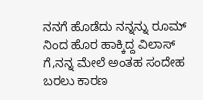ನನಗೆ ಹೊಡೆದು ನನ್ನನ್ನು ರೂಮ್ ನಿಂದ ಹೊರ ಹಾಕ್ಕಿದ್ದ ವಿಲಾಸ್ ಗೆ,ನನ್ನ ಮೇಲೆ ಅಂತಹ ಸಂದೇಹ ಬರಲು ಕಾರಣ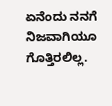ಏನೆಂದು ನನಗೆ ನಿಜವಾಗಿಯೂ ಗೊತ್ತಿರಲಿಲ್ಲ.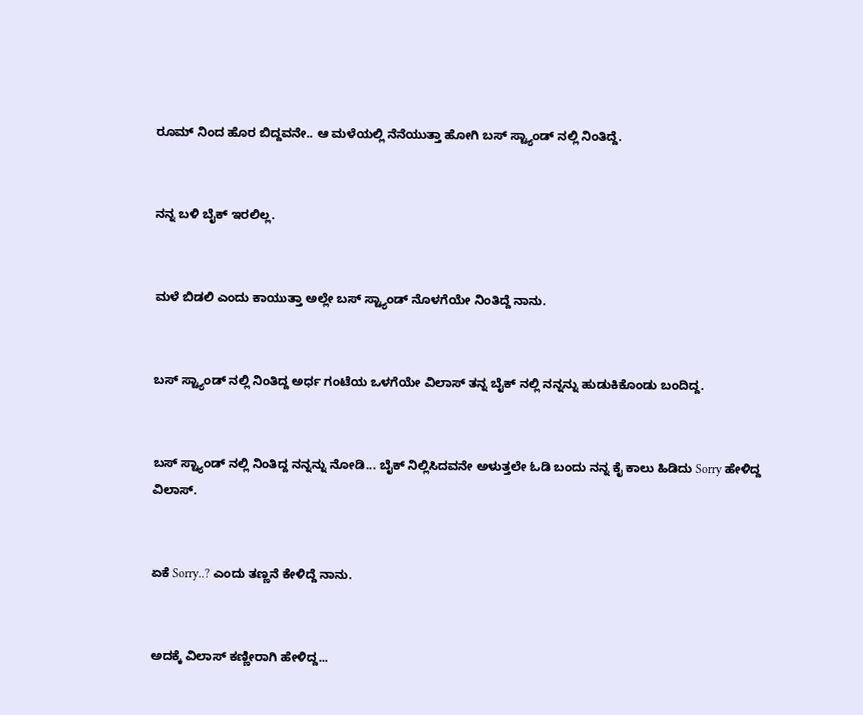ರೂಮ್ ನಿಂದ ಹೊರ ಬಿದ್ದವನೇ.. ಆ ಮಳೆಯಲ್ಲಿ ನೆನೆಯುತ್ತಾ ಹೋಗಿ ಬಸ್ ಸ್ಟ್ಯಾಂಡ್ ನಲ್ಲಿ ನಿಂತಿದ್ದೆ.


ನನ್ನ ಬಳಿ ಬೈಕ್ ಇರಲಿಲ್ಲ.


ಮಳೆ ಬಿಡಲಿ ಎಂದು ಕಾಯುತ್ತಾ ಅಲ್ಲೇ ಬಸ್ ಸ್ಟ್ಯಾಂಡ್ ನೊಳಗೆಯೇ ನಿಂತಿದ್ದೆ ನಾನು.


ಬಸ್ ಸ್ಟ್ಯಾಂಡ್ ನಲ್ಲಿ ನಿಂತಿದ್ದ ಅರ್ಧ ಗಂಟೆಯ ಒಳಗೆಯೇ ವಿಲಾಸ್ ತನ್ನ ಬೈಕ್ ನಲ್ಲಿ ನನ್ನನ್ನು ಹುಡುಕಿಕೊಂಡು ಬಂದಿದ್ದ.


ಬಸ್ ಸ್ಟ್ಯಾಂಡ್ ನಲ್ಲಿ ನಿಂತಿದ್ದ ನನ್ನನ್ನು ನೋಡಿ... ಬೈಕ್ ನಿಲ್ಲಿಸಿದವನೇ ಅಳುತ್ತಲೇ ಓಡಿ ಬಂದು ನನ್ನ ಕೈ ಕಾಲು ಹಿಡಿದು Sorry ಹೇಳಿದ್ದ ವಿಲಾಸ್.


ಏಕೆ Sorry..? ಎಂದು ತಣ್ಣನೆ ಕೇಳಿದ್ದೆ ನಾನು.


ಅದಕ್ಕೆ ವಿಲಾಸ್ ಕಣ್ಣೀರಾಗಿ ಹೇಳಿದ್ದ...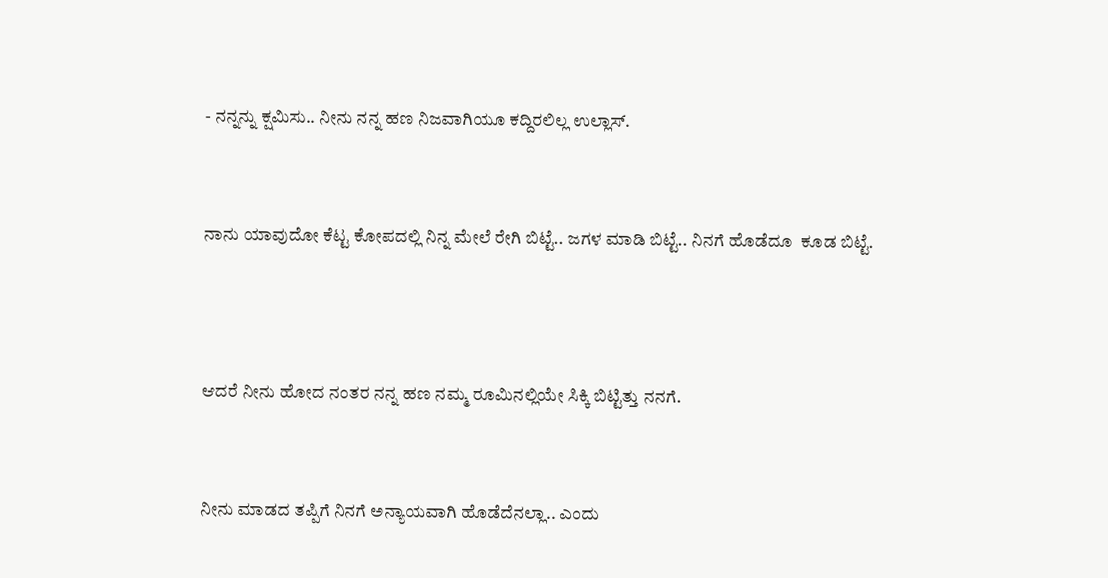- ನನ್ನನ್ನು ಕ್ಷಮಿಸು.. ನೀನು ನನ್ನ ಹಣ ನಿಜವಾಗಿಯೂ ಕದ್ದಿರಲಿಲ್ಲ ಉಲ್ಲಾಸ್.


ನಾನು ಯಾವುದೋ ಕೆಟ್ಟ ಕೋಪದಲ್ಲಿ ನಿನ್ನ ಮೇಲೆ ರೇಗಿ ಬಿಟ್ಟೆ.. ಜಗಳ ಮಾಡಿ ಬಿಟ್ಟೆ.. ನಿನಗೆ ಹೊಡೆದೂ  ಕೂಡ ಬಿಟ್ಟೆ.



ಆದರೆ ನೀನು ಹೋದ ನಂತರ ನನ್ನ ಹಣ ನಮ್ಮ ರೂಮಿನಲ್ಲಿಯೇ ಸಿಕ್ಕಿ ಬಿಟ್ಟಿತ್ತು ನನಗೆ.


ನೀನು ಮಾಡದ ತಪ್ಪಿಗೆ ನಿನಗೆ ಅನ್ಯಾಯವಾಗಿ ಹೊಡೆದೆನಲ್ಲಾ.. ಎಂದು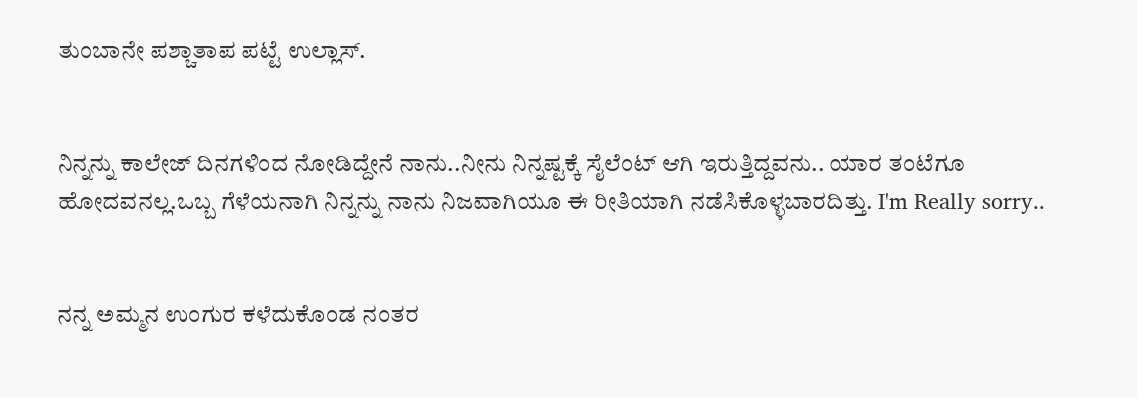ತುಂಬಾನೇ ಪಶ್ಚಾತಾಪ ಪಟ್ಟೆ ಉಲ್ಲಾಸ್.


ನಿನ್ನನ್ನು ಕಾಲೇಜ್ ದಿನಗಳಿಂದ ನೋಡಿದ್ದೇನೆ ನಾನು..ನೀನು ನಿನ್ನಷ್ಟಕ್ಕೆ ಸೈಲೆಂಟ್ ಆಗಿ ಇರುತ್ತಿದ್ದವನು.. ಯಾರ ತಂಟೆಗೂ ಹೋದವನಲ್ಲ.ಒಬ್ಬ ಗೆಳೆಯನಾಗಿ ನಿನ್ನನ್ನು ನಾನು ನಿಜವಾಗಿಯೂ ಈ ರೀತಿಯಾಗಿ ನಡೆಸಿಕೊಳ್ಳಬಾರದಿತ್ತು. I'm Really sorry..


ನನ್ನ ಅಮ್ಮನ ಉಂಗುರ ಕಳೆದುಕೊಂಡ ನಂತರ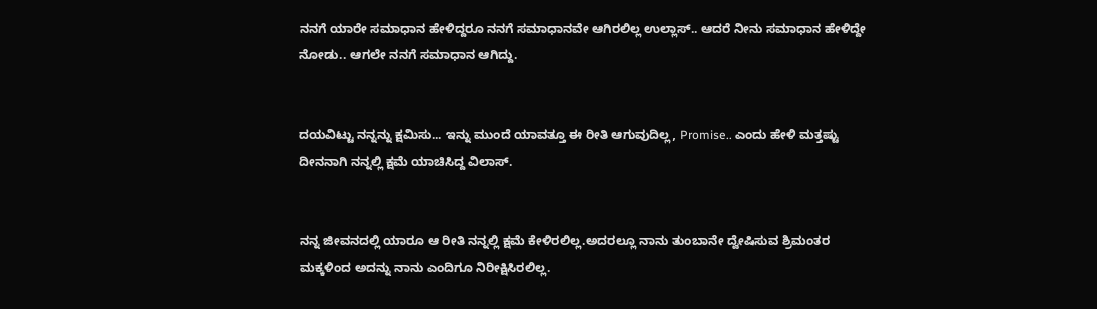ನನಗೆ ಯಾರೇ ಸಮಾಧಾನ ಹೇಳಿದ್ದರೂ ನನಗೆ ಸಮಾಧಾನವೇ ಆಗಿರಲಿಲ್ಲ ಉಲ್ಲಾಸ್.. ಆದರೆ ನೀನು ಸಮಾಧಾನ ಹೇಳಿದ್ದೇ ನೋಡು.. ಆಗಲೇ ನನಗೆ ಸಮಾಧಾನ ಆಗಿದ್ದು.


ದಯವಿಟ್ಟು ನನ್ನನ್ನು ಕ್ಷಮಿಸು... ಇನ್ನು ಮುಂದೆ ಯಾವತ್ತೂ ಈ ರೀತಿ ಆಗುವುದಿಲ್ಲ, Promise.. ಎಂದು ಹೇಳಿ ಮತ್ತಷ್ಟು ದೀನನಾಗಿ ನನ್ನಲ್ಲಿ ಕ್ಷಮೆ ಯಾಚಿಸಿದ್ದ ವಿಲಾಸ್.


ನನ್ನ ಜೀವನದಲ್ಲಿ ಯಾರೂ ಆ ರೀತಿ ನನ್ನಲ್ಲಿ ಕ್ಷಮೆ ಕೇಳಿರಲಿಲ್ಲ.ಅದರಲ್ಲೂ ನಾನು ತುಂಬಾನೇ ದ್ವೇಷಿಸುವ ಶ್ರಿಮಂತರ ಮಕ್ಕಳಿಂದ ಅದನ್ನು ನಾನು ಎಂದಿಗೂ ನಿರೀಕ್ಷಿಸಿರಲಿಲ್ಲ.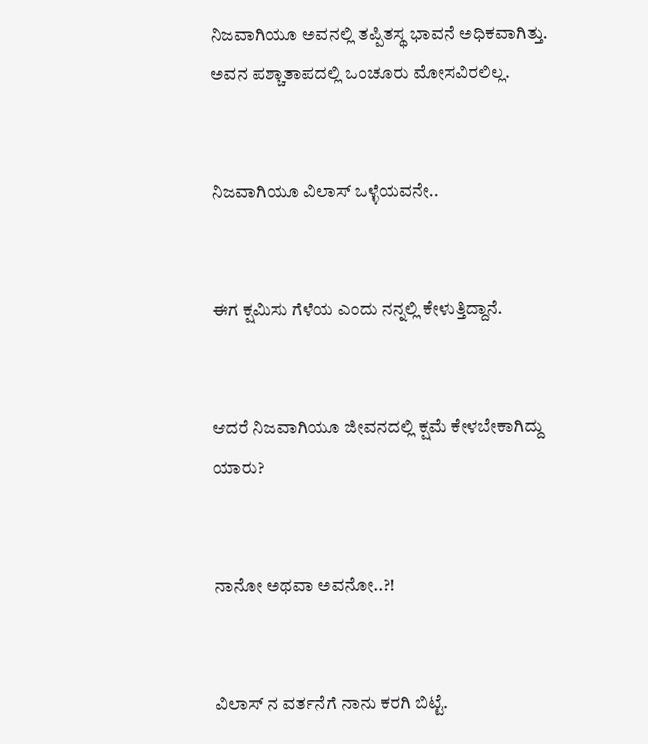ನಿಜವಾಗಿಯೂ ಅವನಲ್ಲಿ ತಪ್ಪಿತಸ್ಥ ಭಾವನೆ ಅಧಿಕವಾಗಿತ್ತು. ಅವನ ಪಶ್ಚಾತಾಪದಲ್ಲಿ ಒಂಚೂರು ಮೋಸವಿರಲಿಲ್ಲ.


ನಿಜವಾಗಿಯೂ ವಿಲಾಸ್ ಒಳ್ಳೆಯವನೇ..


ಈಗ ಕ್ಷಮಿಸು ಗೆಳೆಯ ಎಂದು ನನ್ನಲ್ಲಿ ಕೇಳುತ್ತಿದ್ದಾನೆ.


ಆದರೆ ನಿಜವಾಗಿಯೂ ಜೀವನದಲ್ಲಿ ಕ್ಷಮೆ ಕೇಳಬೇಕಾಗಿದ್ದು ಯಾರು?


ನಾನೋ ಅಥವಾ ಅವನೋ..?!


ವಿಲಾಸ್ ನ ವರ್ತನೆಗೆ ನಾನು ಕರಗಿ ಬಿಟ್ಟೆ.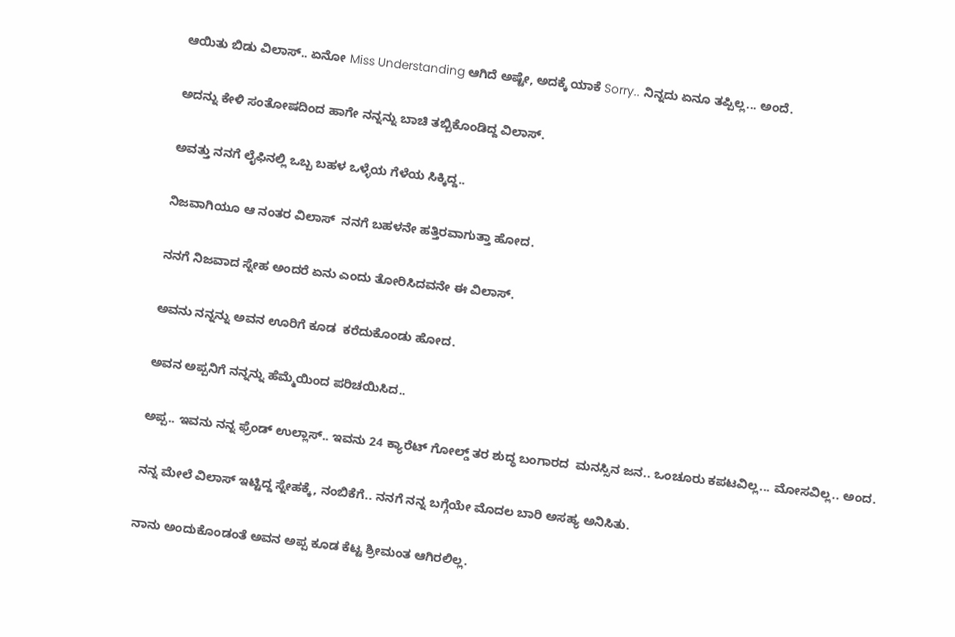ಆಯಿತು ಬಿಡು ವಿಲಾಸ್.. ಏನೋ Miss Understanding ಆಗಿದೆ ಅಷ್ಟೇ, ಅದಕ್ಕೆ ಯಾಕೆ Sorry.. ನಿನ್ನದು ಏನೂ ತಪ್ಪಿಲ್ಲ... ಅಂದೆ.


ಅದನ್ನು ಕೇಳಿ ಸಂತೋಷದಿಂದ ಹಾಗೇ ನನ್ನನ್ನು ಬಾಚಿ ತಬ್ಬಿಕೊಂಡಿದ್ದ ವಿಲಾಸ್.


ಅವತ್ತು ನನಗೆ ಲೈಫಿನಲ್ಲಿ ಒಬ್ಬ ಬಹಳ ಒಳ್ಳೆಯ ಗೆಳೆಯ ಸಿಕ್ಕಿದ್ದ..


ನಿಜವಾಗಿಯೂ ಆ ನಂತರ ವಿಲಾಸ್  ನನಗೆ ಬಹಳನೇ ಹತ್ತಿರವಾಗುತ್ತಾ ಹೋದ.


ನನಗೆ ನಿಜವಾದ ಸ್ನೇಹ ಅಂದರೆ ಏನು ಎಂದು ತೋರಿಸಿದವನೇ ಈ ವಿಲಾಸ್.


ಅವನು ನನ್ನನ್ನು ಅವನ ಊರಿಗೆ ಕೂಡ  ಕರೆದುಕೊಂಡು ಹೋದ.


ಅವನ ಅಪ್ಪನಿಗೆ ನನ್ನನ್ನು ಹೆಮ್ಮೆಯಿಂದ ಪರಿಚಯಿಸಿದ..


ಅಪ್ಪ.. ಇವನು ನನ್ನ ಫ್ರೆಂಡ್ ಉಲ್ಲಾಸ್.. ಇವನು 24 ಕ್ಯಾರೆಟ್ ಗೋಲ್ಡ್ ತರ ಶುದ್ಧ ಬಂಗಾರದ  ಮನಸ್ಸಿನ ಜನ.. ಒಂಚೂರು ಕಪಟವಿಲ್ಲ... ಮೋಸವಿಲ್ಲ.. ಅಂದ.


ನನ್ನ ಮೇಲೆ ವಿಲಾಸ್ ಇಟ್ಟಿದ್ದ ಸ್ನೇಹಕ್ಕೆ, ನಂಬಿಕೆಗೆ.. ನನಗೆ ನನ್ನ ಬಗ್ಗೆಯೇ ಮೊದಲ ಬಾರಿ ಅಸಹ್ಯ ಅನಿಸಿತು.


ನಾನು ಅಂದುಕೊಂಡಂತೆ ಅವನ ಅಪ್ಪ ಕೂಡ ಕೆಟ್ಟ ಶ್ರೀಮಂತ ಆಗಿರಲಿಲ್ಲ.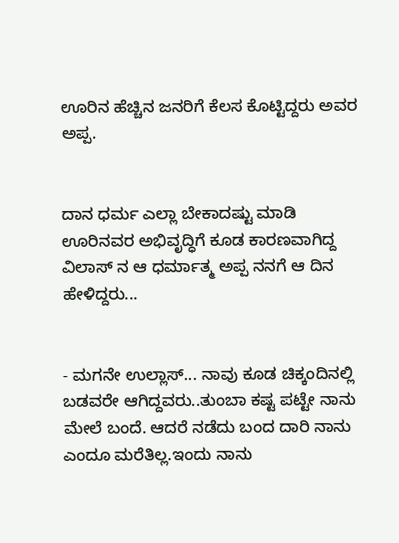ಊರಿನ ಹೆಚ್ಚಿನ ಜನರಿಗೆ ಕೆಲಸ ಕೊಟ್ಟಿದ್ದರು ಅವರ ಅಪ್ಪ.


ದಾನ ಧರ್ಮ ಎಲ್ಲಾ ಬೇಕಾದಷ್ಟು ಮಾಡಿ ಊರಿನವರ ಅಭಿವೃದ್ಧಿಗೆ ಕೂಡ ಕಾರಣವಾಗಿದ್ದ ವಿಲಾಸ್ ನ ಆ ಧರ್ಮಾತ್ಮ ಅಪ್ಪ ನನಗೆ ಆ ದಿನ ಹೇಳಿದ್ದರು...


- ಮಗನೇ ಉಲ್ಲಾಸ್... ನಾವು ಕೂಡ ಚಿಕ್ಕಂದಿನಲ್ಲಿ ಬಡವರೇ ಆಗಿದ್ದವರು..ತುಂಬಾ ಕಷ್ಟ ಪಟ್ಟೇ ನಾನು ಮೇಲೆ ಬಂದೆ. ಆದರೆ ನಡೆದು ಬಂದ ದಾರಿ ನಾನು ಎಂದೂ ಮರೆತಿಲ್ಲ.ಇಂದು ನಾನು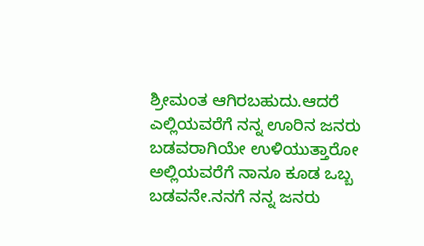ಶ್ರೀಮಂತ ಆಗಿರಬಹುದು.ಆದರೆ ಎಲ್ಲಿಯವರೆಗೆ ನನ್ನ ಊರಿನ ಜನರು ಬಡವರಾಗಿಯೇ ಉಳಿಯುತ್ತಾರೋ ಅಲ್ಲಿಯವರೆಗೆ ನಾನೂ ಕೂಡ ಒಬ್ಬ ಬಡವನೇ.ನನಗೆ ನನ್ನ ಜನರು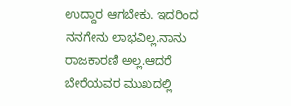ಉದ್ದಾರ ಆಗಬೇಕು. ಇದರಿಂದ ನನಗೇನು ಲಾಭವಿಲ್ಲ.ನಾನು ರಾಜಕಾರಣಿ ಅಲ್ಲ.ಆದರೆ ಬೇರೆಯವರ ಮುಖದಲ್ಲಿ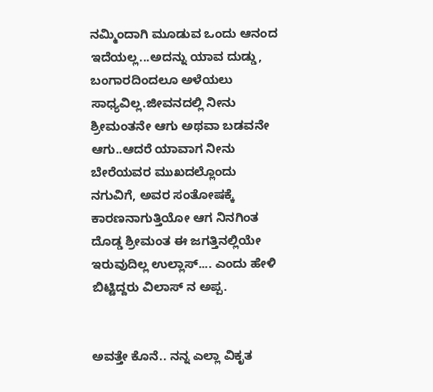ನಮ್ಮಿಂದಾಗಿ ಮೂಡುವ ಒಂದು ಆನಂದ ಇದೆಯಲ್ಲ...ಅದನ್ನು ಯಾವ ದುಡ್ಡು, ಬಂಗಾರದಿಂದಲೂ ಅಳೆಯಲು ಸಾಧ್ಯವಿಲ್ಲ.ಜೀವನದಲ್ಲಿ ನೀನು  ಶ್ರೀಮಂತನೇ ಆಗು ಅಥವಾ ಬಡವನೇ ಆಗು..ಆದರೆ ಯಾವಾಗ ನೀನು ಬೇರೆಯವರ ಮುಖದಲ್ಲೊಂದು ನಗುವಿಗೆ, ಅವರ ಸಂತೋಷಕ್ಕೆ ಕಾರಣನಾಗುತ್ತಿಯೋ ಆಗ ನಿನಗಿಂತ ದೊಡ್ಡ ಶ್ರೀಮಂತ ಈ ಜಗತ್ತಿನಲ್ಲಿಯೇ ಇರುವುದಿಲ್ಲ ಉಲ್ಲಾಸ್.... ಎಂದು ಹೇಳಿ ಬಿಟ್ಟಿದ್ದರು ವಿಲಾಸ್ ನ ಅಪ್ಪ.


ಅವತ್ತೇ ಕೊನೆ.. ನನ್ನ ಎಲ್ಲಾ ವಿಕೃತ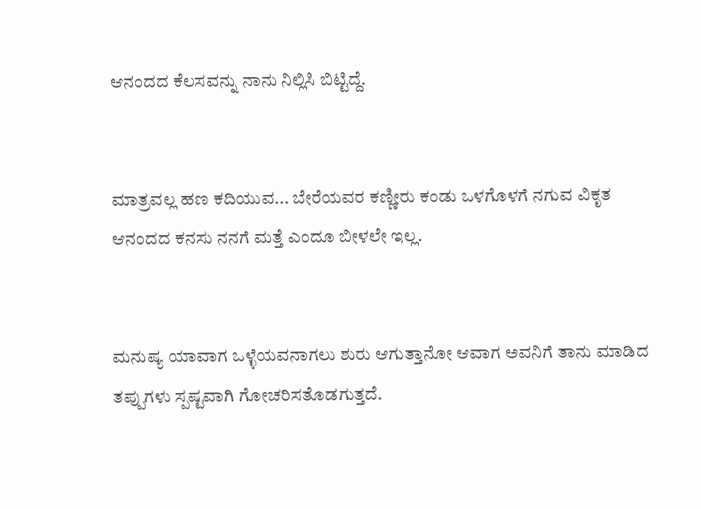ಆನಂದದ ಕೆಲಸವನ್ನು ನಾನು ನಿಲ್ಲಿಸಿ ಬಿಟ್ಟಿದ್ದೆ.


ಮಾತ್ರವಲ್ಲ ಹಣ ಕದಿಯುವ... ಬೇರೆಯವರ ಕಣ್ಣೀರು ಕಂಡು ಒಳಗೊಳಗೆ ನಗುವ ವಿಕೃತ ಆನಂದದ ಕನಸು ನನಗೆ ಮತ್ತೆ ಎಂದೂ ಬೀಳಲೇ ಇಲ್ಲ.


ಮನುಷ್ಯ ಯಾವಾಗ ಒಳ್ಳೆಯವನಾಗಲು ಶುರು ಆಗುತ್ತಾನೋ ಆವಾಗ ಅವನಿಗೆ ತಾನು ಮಾಡಿದ ತಪ್ಪುಗಳು ಸ್ಪಷ್ಟವಾಗಿ ಗೋಚರಿಸತೊಡಗುತ್ತದೆ.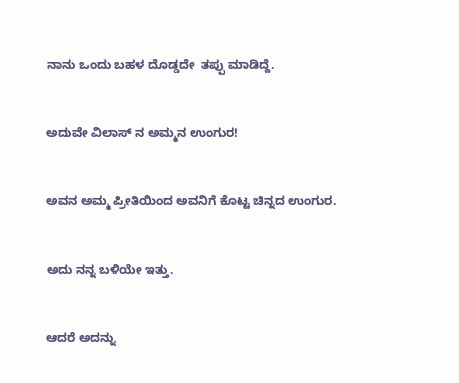ನಾನು ಒಂದು ಬಹಳ ದೊಡ್ಡದೇ  ತಪ್ಪು ಮಾಡಿದ್ದೆ.


ಅದುವೇ ವಿಲಾಸ್ ನ ಅಮ್ಮನ ಉಂಗುರ!


ಅವನ ಅಮ್ಮ ಪ್ರೀತಿಯಿಂದ ಅವನಿಗೆ ಕೊಟ್ಟ ಚಿನ್ನದ ಉಂಗುರ.


ಅದು ನನ್ನ ಬಳಿಯೇ ಇತ್ತು.


ಆದರೆ ಅದನ್ನು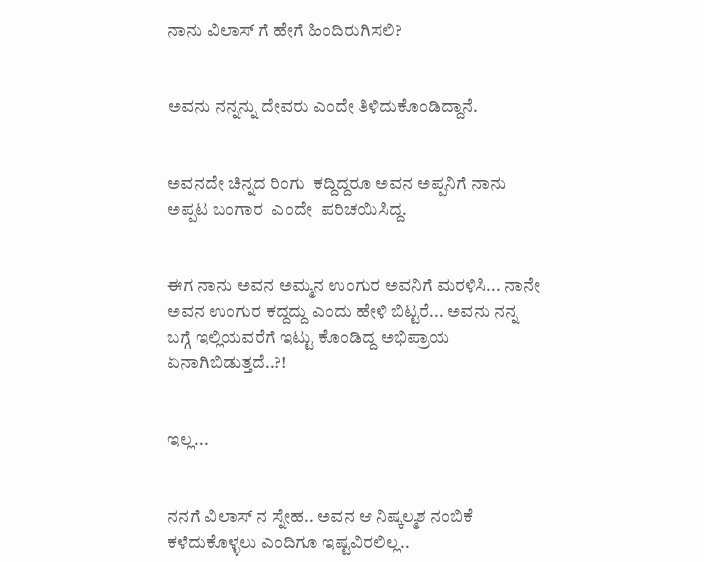ನಾನು ವಿಲಾಸ್ ಗೆ ಹೇಗೆ ಹಿಂದಿರುಗಿಸಲಿ?


ಅವನು ನನ್ನನ್ನು ದೇವರು ಎಂದೇ ತಿಳಿದುಕೊಂಡಿದ್ದಾನೆ.


ಅವನದೇ ಚಿನ್ನದ ರಿಂಗು  ಕದ್ದಿದ್ದರೂ ಅವನ ಅಪ್ಪನಿಗೆ ನಾನು ಅಪ್ಪಟ ಬಂಗಾರ  ಎಂದೇ  ಪರಿಚಯಿಸಿದ್ದ.


ಈಗ ನಾನು ಅವನ ಅಮ್ಮನ ಉಂಗುರ ಅವನಿಗೆ ಮರಳಿಸಿ... ನಾನೇ ಅವನ ಉಂಗುರ ಕದ್ದದ್ದು ಎಂದು ಹೇಳಿ ಬಿಟ್ಟರೆ... ಅವನು ನನ್ನ ಬಗ್ಗೆ ಇಲ್ಲಿಯವರೆಗೆ ಇಟ್ಟು ಕೊಂಡಿದ್ದ ಅಭಿಪ್ರಾಯ ಏನಾಗಿಬಿಡುತ್ತದೆ..?!


ಇಲ್ಲ...


ನನಗೆ ವಿಲಾಸ್ ನ ಸ್ನೇಹ.. ಅವನ ಆ ನಿಷ್ಕಲ್ಮಶ ನಂಬಿಕೆ ಕಳೆದುಕೊಳ್ಳಲು ಎಂದಿಗೂ ಇಷ್ಟವಿರಲಿಲ್ಲ..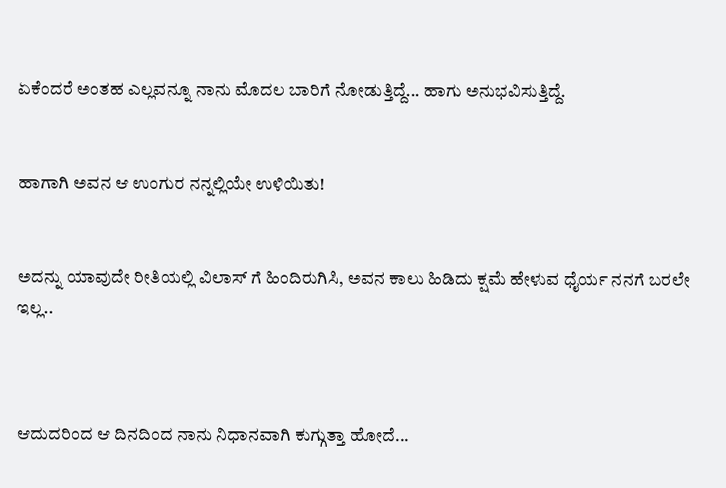ಏಕೆಂದರೆ ಅಂತಹ ಎಲ್ಲವನ್ನೂ ನಾನು ಮೊದಲ ಬಾರಿಗೆ ನೋಡುತ್ತಿದ್ದೆ... ಹಾಗು ಅನುಭವಿಸುತ್ತಿದ್ದೆ.


ಹಾಗಾಗಿ ಅವನ ಆ ಉಂಗುರ ನನ್ನಲ್ಲಿಯೇ ಉಳಿಯಿತು!


ಅದನ್ನು ಯಾವುದೇ ರೀತಿಯಲ್ಲಿ ವಿಲಾಸ್ ಗೆ ಹಿಂದಿರುಗಿಸಿ, ಅವನ ಕಾಲು ಹಿಡಿದು ಕ್ಷಮೆ ಹೇಳುವ ಧೈರ್ಯ ನನಗೆ ಬರಲೇ ಇಲ್ಲ..



ಆದುದರಿಂದ ಆ ದಿನದಿಂದ ನಾನು ನಿಧಾನವಾಗಿ ಕುಗ್ಗುತ್ತಾ ಹೋದೆ...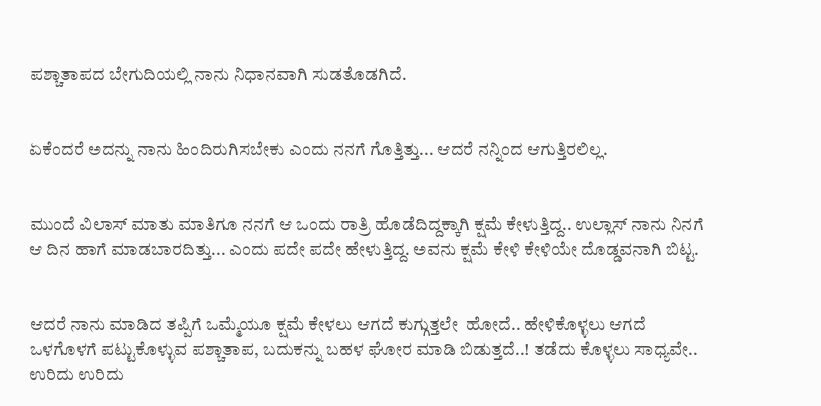ಪಶ್ಚಾತಾಪದ ಬೇಗುದಿಯಲ್ಲಿ ನಾನು ನಿಧಾನವಾಗಿ ಸುಡತೊಡಗಿದೆ.


ಏಕೆಂದರೆ ಅದನ್ನು ನಾನು ಹಿಂದಿರುಗಿಸಬೇಕು ಎಂದು ನನಗೆ ಗೊತ್ತಿತ್ತು... ಆದರೆ ನನ್ನಿಂದ ಆಗುತ್ತಿರಲಿಲ್ಲ.


ಮುಂದೆ ವಿಲಾಸ್ ಮಾತು ಮಾತಿಗೂ ನನಗೆ ಆ ಒಂದು ರಾತ್ರಿ ಹೊಡೆದಿದ್ದಕ್ಕಾಗಿ ಕ್ಷಮೆ ಕೇಳುತ್ತಿದ್ದ.. ಉಲ್ಲಾಸ್ ನಾನು ನಿನಗೆ ಆ ದಿನ ಹಾಗೆ ಮಾಡಬಾರದಿತ್ತು... ಎಂದು ಪದೇ ಪದೇ ಹೇಳುತ್ತಿದ್ದ. ಅವನು ಕ್ಷಮೆ ಕೇಳಿ ಕೇಳಿಯೇ ದೊಡ್ಡವನಾಗಿ ಬಿಟ್ಟ.


ಆದರೆ ನಾನು ಮಾಡಿದ ತಪ್ಪಿಗೆ ಒಮ್ಮೆಯೂ ಕ್ಷಮೆ ಕೇಳಲು ಆಗದೆ ಕುಗ್ಗುತ್ತಲೇ  ಹೋದೆ.. ಹೇಳಿಕೊಳ್ಳಲು ಆಗದೆ ಒಳಗೊಳಗೆ ಪಟ್ಟುಕೊಳ್ಳುವ ಪಶ್ಚಾತಾಪ, ಬದುಕನ್ನು ಬಹಳ ಘೋರ ಮಾಡಿ ಬಿಡುತ್ತದೆ..! ತಡೆದು ಕೊಳ್ಳಲು ಸಾಧ್ಯವೇ.. ಉರಿದು ಉರಿದು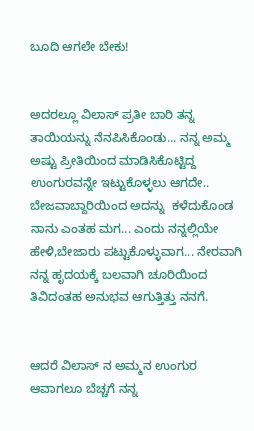ಬೂದಿ ಆಗಲೇ ಬೇಕು!


ಅದರಲ್ಲೂ ವಿಲಾಸ್ ಪ್ರತೀ ಬಾರಿ ತನ್ನ ತಾಯಿಯನ್ನು ನೆನಪಿಸಿಕೊಂಡು... ನನ್ನ ಅಮ್ಮ ಅಷ್ಟು ಪ್ರೀತಿಯಿಂದ ಮಾಡಿಸಿಕೊಟ್ಟಿದ್ದ ಉಂಗುರವನ್ನೇ ಇಟ್ಟುಕೊಳ್ಳಲು ಆಗದೇ.. ಬೇಜವಾಬ್ದಾರಿಯಿಂದ ಅದನ್ನು  ಕಳೆದುಕೊಂಡ ನಾನು ಎಂತಹ ಮಗ... ಎಂದು ನನ್ನಲ್ಲಿಯೇ ಹೇಳಿ,ಬೇಜಾರು ಪಟ್ಟುಕೊಳ್ಳುವಾಗ... ನೇರವಾಗಿ ನನ್ನ ಹೃದಯಕ್ಕೆ ಬಲವಾಗಿ ಚೂರಿಯಿಂದ ತಿವಿದಂತಹ ಅನುಭವ ಆಗುತ್ತಿತ್ತು ನನಗೆ.


ಆದರೆ ವಿಲಾಸ್ ನ ಅಮ್ಮನ ಉಂಗುರ ಆವಾಗಲೂ ಬೆಚ್ಚಗೆ ನನ್ನ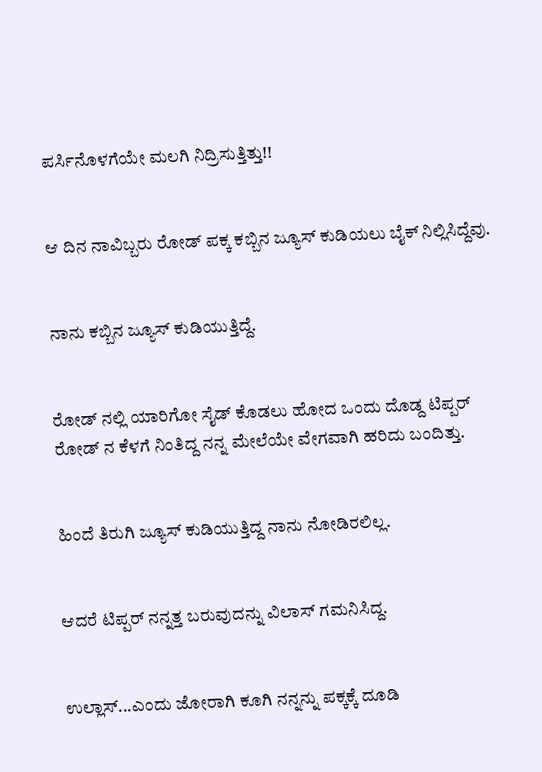ಪರ್ಸಿನೊಳಗೆಯೇ ಮಲಗಿ ನಿದ್ರಿಸುತ್ತಿತ್ತು!!


ಆ ದಿನ ನಾವಿಬ್ಬರು ರೋಡ್ ಪಕ್ಕ ಕಬ್ಬಿನ ಜ್ಯೂಸ್ ಕುಡಿಯಲು ಬೈಕ್ ನಿಲ್ಲಿಸಿದ್ದೆವು.


ನಾನು ಕಬ್ಬಿನ ಜ್ಯೂಸ್ ಕುಡಿಯುತ್ತಿದ್ದೆ.


ರೋಡ್ ನಲ್ಲಿ ಯಾರಿಗೋ ಸೈಡ್ ಕೊಡಲು ಹೋದ ಒಂದು ದೊಡ್ದ ಟಿಪ್ಪರ್ ರೋಡ್ ನ ಕೆಳಗೆ ನಿಂತಿದ್ದ ನನ್ನ ಮೇಲೆಯೇ ವೇಗವಾಗಿ ಹರಿದು ಬಂದಿತ್ತು.


ಹಿಂದೆ ತಿರುಗಿ ಜ್ಯೂಸ್ ಕುಡಿಯುತ್ತಿದ್ದ ನಾನು ನೋಡಿರಲಿಲ್ಲ.


ಆದರೆ ಟಿಪ್ಪರ್ ನನ್ನತ್ತ ಬರುವುದನ್ನು ವಿಲಾಸ್ ಗಮನಿಸಿದ್ದ.


ಉಲ್ಲಾಸ್...ಎಂದು ಜೋರಾಗಿ ಕೂಗಿ ನನ್ನನ್ನು ಪಕ್ಕಕ್ಕೆ ದೂಡಿ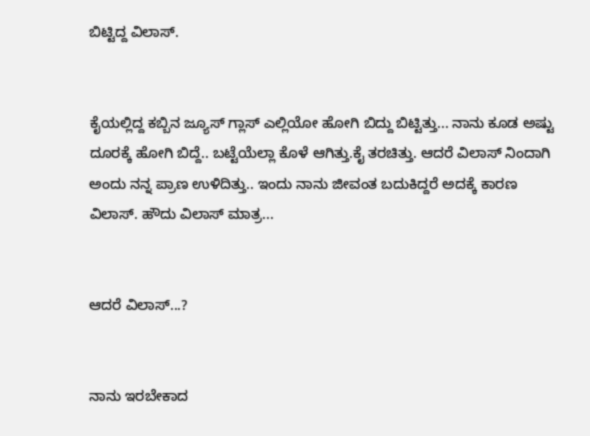ಬಿಟ್ಟಿದ್ದ ವಿಲಾಸ್.


ಕೈಯಲ್ಲಿದ್ದ ಕಬ್ಬಿನ ಜ್ಯೂಸ್ ಗ್ಲಾಸ್ ಎಲ್ಲಿಯೋ ಹೋಗಿ ಬಿದ್ದು ಬಿಟ್ಟಿತ್ತು... ನಾನು ಕೂಡ ಅಷ್ಟು ದೂರಕ್ಕೆ ಹೋಗಿ ಬಿದ್ದೆ.. ಬಟ್ಟೆಯೆಲ್ಲಾ ಕೊಳೆ ಆಗಿತ್ತು.ಕೈ ತರಚಿತ್ತು. ಆದರೆ ವಿಲಾಸ್ ನಿಂದಾಗಿ ಅಂದು ನನ್ನ ಪ್ರಾಣ ಉಳಿದಿತ್ತು.. ಇಂದು ನಾನು ಜೀವಂತ ಬದುಕಿದ್ದರೆ ಅದಕ್ಕೆ ಕಾರಣ ವಿಲಾಸ್. ಹೌದು ವಿಲಾಸ್ ಮಾತ್ರ...


ಆದರೆ ವಿಲಾಸ್...?


ನಾನು ಇರಬೇಕಾದ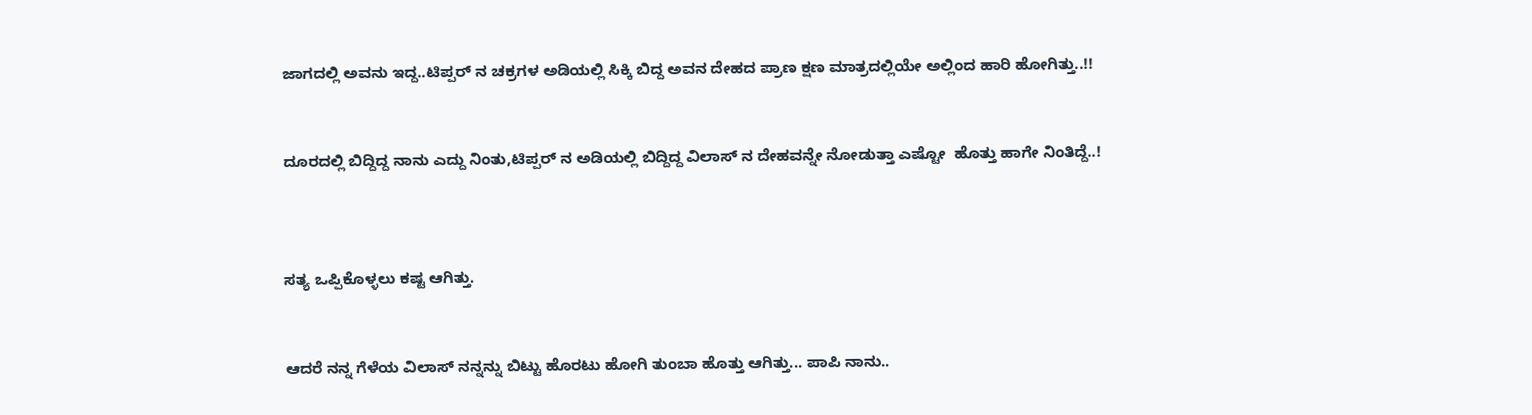ಜಾಗದಲ್ಲಿ ಅವನು ಇದ್ದ..ಟಿಪ್ಪರ್ ನ ಚಕ್ರಗಳ ಅಡಿಯಲ್ಲಿ ಸಿಕ್ಕಿ ಬಿದ್ದ ಅವನ ದೇಹದ ಪ್ರಾಣ ಕ್ಷಣ ಮಾತ್ರದಲ್ಲಿಯೇ ಅಲ್ಲಿಂದ ಹಾರಿ ಹೋಗಿತ್ತು..!!


ದೂರದಲ್ಲಿ ಬಿದ್ದಿದ್ದ ನಾನು ಎದ್ದು ನಿಂತು,ಟಿಪ್ಪರ್ ನ ಅಡಿಯಲ್ಲಿ ಬಿದ್ದಿದ್ದ ವಿಲಾಸ್ ನ ದೇಹವನ್ನೇ ನೋಡುತ್ತಾ ಎಷ್ಟೋ  ಹೊತ್ತು ಹಾಗೇ ನಿಂತಿದ್ದೆ..!



ಸತ್ಯ ಒಪ್ಪಿಕೊಳ್ಳಲು ಕಷ್ಟ ಆಗಿತ್ತು.


ಆದರೆ ನನ್ನ ಗೆಳೆಯ ವಿಲಾಸ್ ನನ್ನನ್ನು ಬಿಟ್ಟು ಹೊರಟು ಹೋಗಿ ತುಂಬಾ ಹೊತ್ತು ಆಗಿತ್ತು... ಪಾಪಿ ನಾನು..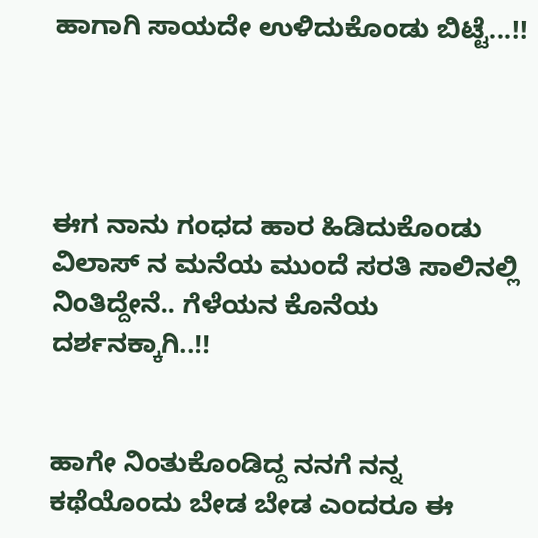ಹಾಗಾಗಿ ಸಾಯದೇ ಉಳಿದುಕೊಂಡು ಬಿಟ್ಟೆ...!!




ಈಗ ನಾನು ಗಂಧದ ಹಾರ ಹಿಡಿದುಕೊಂಡು ವಿಲಾಸ್ ನ ಮನೆಯ ಮುಂದೆ ಸರತಿ ಸಾಲಿನಲ್ಲಿ ನಿಂತಿದ್ದೇನೆ.. ಗೆಳೆಯನ ಕೊನೆಯ ದರ್ಶನಕ್ಕಾಗಿ..!!


ಹಾಗೇ ನಿಂತುಕೊಂಡಿದ್ದ ನನಗೆ ನನ್ನ ಕಥೆಯೊಂದು ಬೇಡ ಬೇಡ ಎಂದರೂ ಈ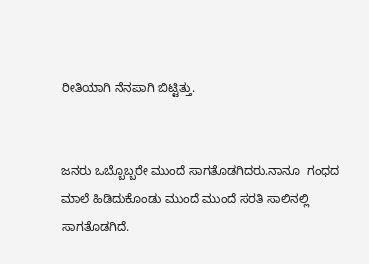ರೀತಿಯಾಗಿ ನೆನಪಾಗಿ ಬಿಟ್ಟಿತ್ತು.


ಜನರು ಒಬ್ಬೊಬ್ಬರೇ ಮುಂದೆ ಸಾಗತೊಡಗಿದರು.ನಾನೂ  ಗಂಧದ ಮಾಲೆ ಹಿಡಿದುಕೊಂಡು ಮುಂದೆ ಮುಂದೆ ಸರತಿ ಸಾಲಿನಲ್ಲಿ ಸಾಗತೊಡಗಿದೆ.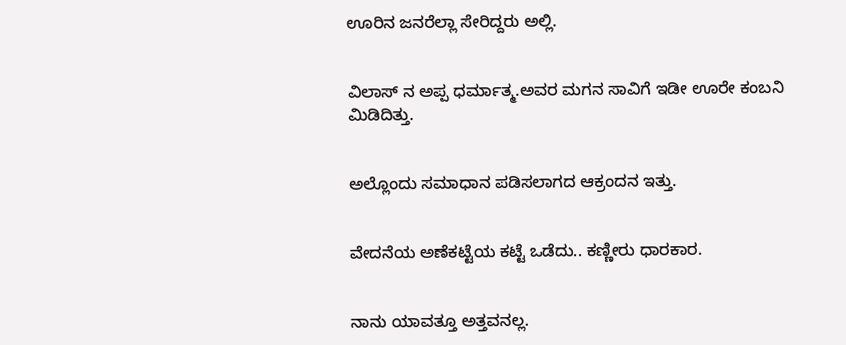ಊರಿನ ಜನರೆಲ್ಲಾ ಸೇರಿದ್ದರು ಅಲ್ಲಿ.


ವಿಲಾಸ್ ನ ಅಪ್ಪ ಧರ್ಮಾತ್ಮ.ಅವರ ಮಗನ ಸಾವಿಗೆ ಇಡೀ ಊರೇ ಕಂಬನಿ ಮಿಡಿದಿತ್ತು.


ಅಲ್ಲೊಂದು ಸಮಾಧಾನ ಪಡಿಸಲಾಗದ ಆಕ್ರಂದನ ಇತ್ತು.


ವೇದನೆಯ ಅಣೆಕಟ್ಟೆಯ ಕಟ್ಟೆ ಒಡೆದು.. ಕಣ್ಣೀರು ಧಾರಕಾರ.


ನಾನು ಯಾವತ್ತೂ ಅತ್ತವನಲ್ಲ.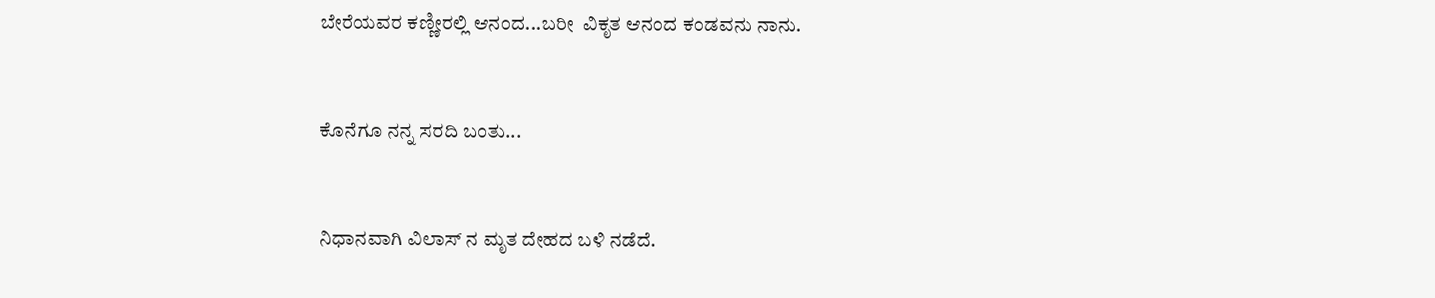ಬೇರೆಯವರ ಕಣ್ಣೀರಲ್ಲಿ ಆನಂದ...ಬರೀ  ವಿಕೃತ ಆನಂದ ಕಂಡವನು ನಾನು.


ಕೊನೆಗೂ ನನ್ನ ಸರದಿ ಬಂತು...


ನಿಧಾನವಾಗಿ ವಿಲಾಸ್ ನ ಮೃತ ದೇಹದ ಬಳಿ ನಡೆದೆ.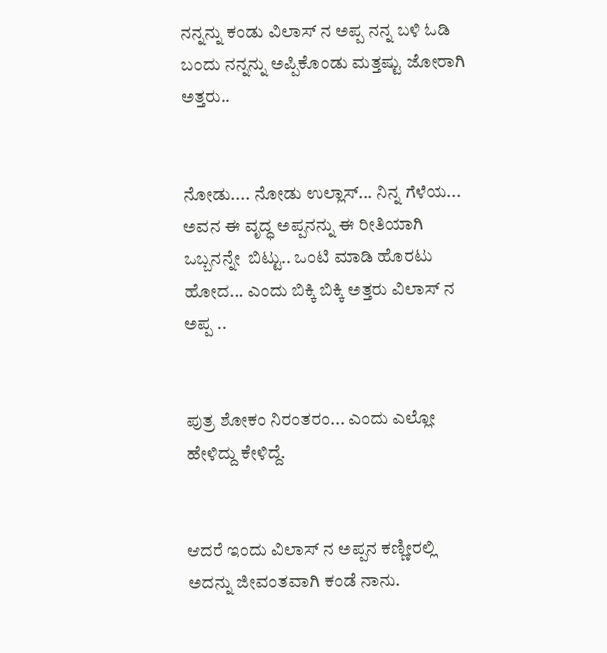ನನ್ನನ್ನು ಕಂಡು ವಿಲಾಸ್ ನ ಅಪ್ಪ ನನ್ನ ಬಳಿ ಓಡಿ ಬಂದು ನನ್ನನ್ನು ಅಪ್ಪಿಕೊಂಡು ಮತ್ತಷ್ಟು ಜೋರಾಗಿ ಅತ್ತರು..


ನೋಡು.... ನೋಡು ಉಲ್ಲಾಸ್... ನಿನ್ನ ಗೆಳೆಯ... ಅವನ ಈ ವೃದ್ಧ ಅಪ್ಪನನ್ನು ಈ ರೀತಿಯಾಗಿ ಒಬ್ಬನನ್ನೇ  ಬಿಟ್ಟು.. ಒಂಟಿ ಮಾಡಿ ಹೊರಟು ಹೋದ... ಎಂದು ಬಿಕ್ಕಿ ಬಿಕ್ಕಿ ಅತ್ತರು ವಿಲಾಸ್ ನ ಅಪ್ಪ ..


ಪುತ್ರ ಶೋಕಂ ನಿರಂತರಂ... ಎಂದು ಎಲ್ಲೋ ಹೇಳಿದ್ದು ಕೇಳಿದ್ದೆ.


ಆದರೆ ಇಂದು ವಿಲಾಸ್ ನ ಅಪ್ಪನ ಕಣ್ಣೀರಲ್ಲಿ ಅದನ್ನು ಜೀವಂತವಾಗಿ ಕಂಡೆ ನಾನು.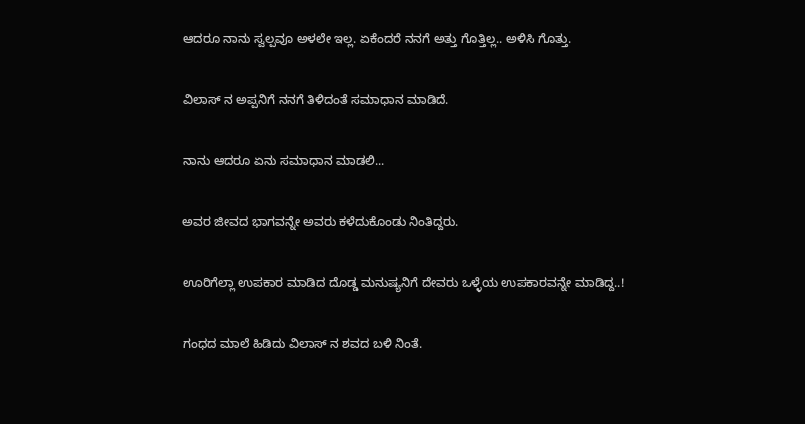ಆದರೂ ನಾನು ಸ್ವಲ್ಪವೂ ಅಳಲೇ ಇಲ್ಲ. ಏಕೆಂದರೆ ನನಗೆ ಅತ್ತು ಗೊತ್ತಿಲ್ಲ.. ಅಳಿಸಿ ಗೊತ್ತು.


ವಿಲಾಸ್ ನ ಅಪ್ಪನಿಗೆ ನನಗೆ ತಿಳಿದಂತೆ ಸಮಾಧಾನ ಮಾಡಿದೆ.


ನಾನು ಆದರೂ ಏನು ಸಮಾಧಾನ ಮಾಡಲಿ...


ಅವರ ಜೀವದ ಭಾಗವನ್ನೇ ಅವರು ಕಳೆದುಕೊಂಡು ನಿಂತಿದ್ದರು.


ಊರಿಗೆಲ್ಲಾ ಉಪಕಾರ ಮಾಡಿದ ದೊಡ್ಡ ಮನುಷ್ಯನಿಗೆ ದೇವರು ಒಳ್ಳೆಯ ಉಪಕಾರವನ್ನೇ ಮಾಡಿದ್ದ..!


ಗಂಧದ ಮಾಲೆ ಹಿಡಿದು ವಿಲಾಸ್ ನ ಶವದ ಬಳಿ ನಿಂತೆ.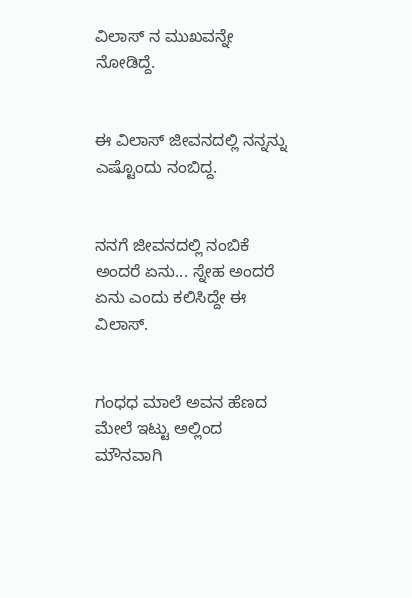ವಿಲಾಸ್ ನ ಮುಖವನ್ನೇ ನೋಡಿದ್ದೆ.


ಈ ವಿಲಾಸ್ ಜೀವನದಲ್ಲಿ ನನ್ನನ್ನು ಎಷ್ಟೊಂದು ನಂಬಿದ್ದ.


ನನಗೆ ಜೀವನದಲ್ಲಿ ನಂಬಿಕೆ ಅಂದರೆ ಏನು... ಸ್ನೇಹ ಅಂದರೆ ಏನು ಎಂದು ಕಲಿಸಿದ್ದೇ ಈ ವಿಲಾಸ್.


ಗಂಧಧ ಮಾಲೆ ಅವನ ಹೆಣದ ಮೇಲೆ ಇಟ್ಟು ಅಲ್ಲಿಂದ ಮೌನವಾಗಿ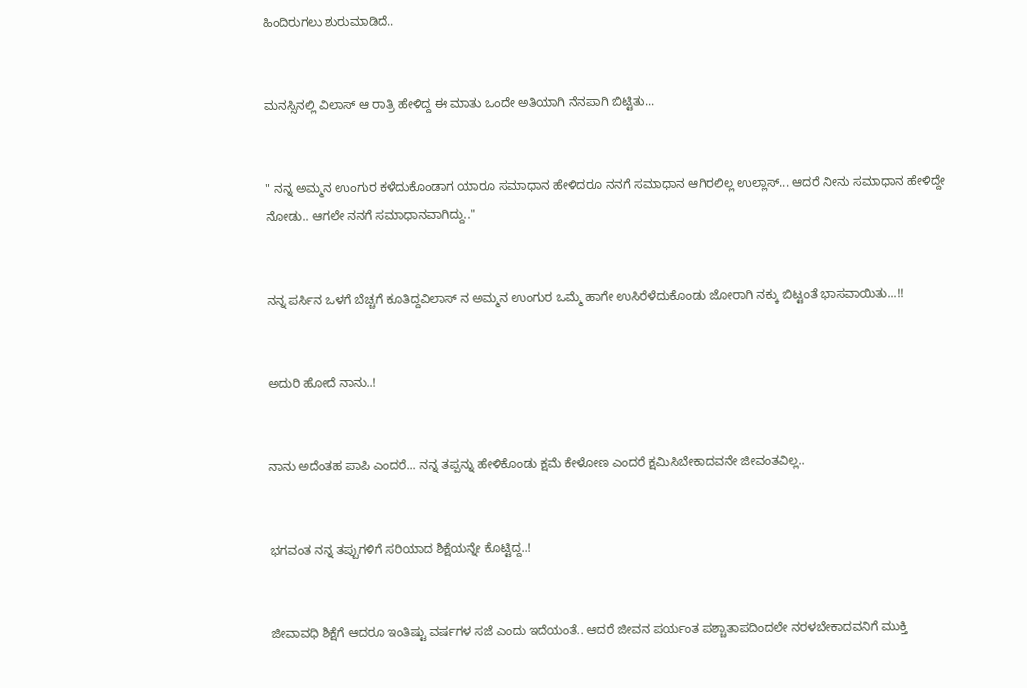ಹಿಂದಿರುಗಲು ಶುರುಮಾಡಿದೆ..


ಮನಸ್ಸಿನಲ್ಲಿ ವಿಲಾಸ್ ಆ ರಾತ್ರಿ ಹೇಳಿದ್ದ ಈ ಮಾತು ಒಂದೇ ಅತಿಯಾಗಿ ನೆನಪಾಗಿ ಬಿಟ್ಟಿತು...


" ನನ್ನ ಅಮ್ಮನ ಉಂಗುರ ಕಳೆದುಕೊಂಡಾಗ ಯಾರೂ ಸಮಾಧಾನ ಹೇಳಿದರೂ ನನಗೆ ಸಮಾಧಾನ ಆಗಿರಲಿಲ್ಲ ಉಲ್ಲಾಸ್... ಆದರೆ ನೀನು ಸಮಾಧಾನ ಹೇಳಿದ್ದೇ ನೋಡು.. ಆಗಲೇ ನನಗೆ ಸಮಾಧಾನವಾಗಿದ್ದು.."


ನನ್ನ ಪರ್ಸಿನ ಒಳಗೆ ಬೆಚ್ಚಗೆ ಕೂತಿದ್ದವಿಲಾಸ್ ನ ಅಮ್ಮನ ಉಂಗುರ ಒಮ್ಮೆ ಹಾಗೇ ಉಸಿರೆಳೆದುಕೊಂಡು ಜೋರಾಗಿ ನಕ್ಕು ಬಿಟ್ಟಂತೆ ಭಾಸವಾಯಿತು...!!


ಅದುರಿ ಹೋದೆ ನಾನು..!


ನಾನು ಅದೆಂತಹ ಪಾಪಿ ಎಂದರೆ... ನನ್ನ ತಪ್ಪನ್ನು ಹೇಳಿಕೊಂಡು ಕ್ಷಮೆ ಕೇಳೋಣ ಎಂದರೆ ಕ್ಷಮಿಸಿಬೇಕಾದವನೇ ಜೀವಂತವಿಲ್ಲ..


ಭಗವಂತ ನನ್ನ ತಪ್ಪುಗಳಿಗೆ ಸರಿಯಾದ ಶಿಕ್ಷೆಯನ್ನೇ ಕೊಟ್ಟಿದ್ದ..!


ಜೀವಾವಧಿ ಶಿಕ್ಷೆಗೆ ಆದರೂ ಇಂತಿಷ್ಟು ವರ್ಷಗಳ ಸಜೆ ಎಂದು ಇದೆಯಂತೆ.. ಆದರೆ ಜೀವನ ಪರ್ಯಂತ ಪಶ್ಚಾತಾಪದಿಂದಲೇ ನರಳಬೇಕಾದವನಿಗೆ ಮುಕ್ತಿ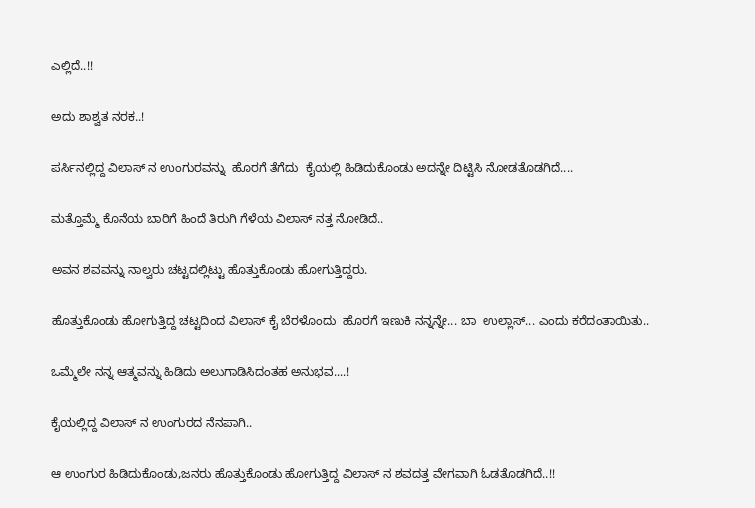ಎಲ್ಲಿದೆ..!!


ಅದು ಶಾಶ್ವತ ನರಕ..!


ಪರ್ಸಿನಲ್ಲಿದ್ದ ವಿಲಾಸ್ ನ ಉಂಗುರವನ್ನು  ಹೊರಗೆ ತೆಗೆದು  ಕೈಯಲ್ಲಿ ಹಿಡಿದುಕೊಂಡು ಅದನ್ನೇ ದಿಟ್ಟಿಸಿ ನೋಡತೊಡಗಿದೆ....


ಮತ್ತೊಮ್ಮೆ ಕೊನೆಯ ಬಾರಿಗೆ ಹಿಂದೆ ತಿರುಗಿ ಗೆಳೆಯ ವಿಲಾಸ್ ನತ್ತ ನೋಡಿದೆ..


ಅವನ ಶವವನ್ನು ನಾಲ್ವರು ಚಟ್ಟದಲ್ಲಿಟ್ಟು ಹೊತ್ತುಕೊಂಡು ಹೋಗುತ್ತಿದ್ದರು.


ಹೊತ್ತುಕೊಂಡು ಹೋಗುತ್ತಿದ್ದ ಚಟ್ಟದಿಂದ ವಿಲಾಸ್ ಕೈ ಬೆರಳೊಂದು  ಹೊರಗೆ ಇಣುಕಿ ನನ್ನನ್ನೇ... ಬಾ  ಉಲ್ಲಾಸ್... ಎಂದು ಕರೆದಂತಾಯಿತು..


ಒಮ್ಮೆಲೇ ನನ್ನ ಆತ್ಮವನ್ನು ಹಿಡಿದು ಅಲುಗಾಡಿಸಿದಂತಹ ಅನುಭವ....!


ಕೈಯಲ್ಲಿದ್ದ ವಿಲಾಸ್ ನ ಉಂಗುರದ ನೆನಪಾಗಿ..


ಆ ಉಂಗುರ ಹಿಡಿದುಕೊಂಡು,ಜನರು ಹೊತ್ತುಕೊಂಡು ಹೋಗುತ್ತಿದ್ದ ವಿಲಾಸ್ ನ ಶವದತ್ತ ವೇಗವಾಗಿ ಓಡತೊಡಗಿದೆ..!!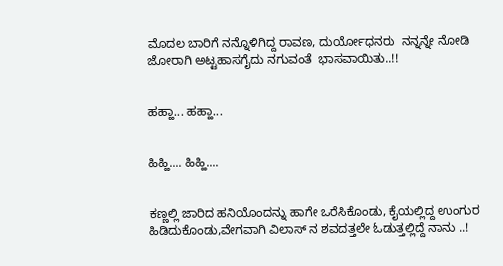ಮೊದಲ ಬಾರಿಗೆ ನನ್ನೊಳಿಗಿದ್ದ ರಾವಣ, ದುರ್ಯೋಧನರು  ನನ್ನನ್ನೇ ನೋಡಿ ಜೋರಾಗಿ ಅಟ್ಟಹಾಸಗೈದು ನಗುವಂತೆ  ಭಾಸವಾಯಿತು..!!


ಹಹ್ಹಾ... ಹಹ್ಹಾ...


ಹಿಹ್ಹಿ.... ಹಿಹ್ಹಿ....


ಕಣ್ಣಲ್ಲಿ ಜಾರಿದ ಹನಿಯೊಂದನ್ನು ಹಾಗೇ ಒರೆಸಿಕೊಂಡು, ಕೈಯಲ್ಲಿದ್ದ ಉಂಗುರ ಹಿಡಿದುಕೊಂಡು,ವೇಗವಾಗಿ ವಿಲಾಸ್ ನ ಶವದತ್ತಲೇ ಓಡುತ್ತಲ್ಲಿದ್ದೆ ನಾನು ..!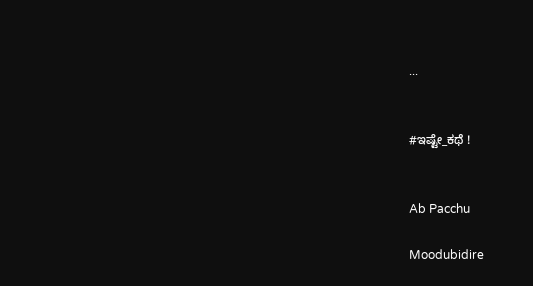...


#ಇಷ್ಟೇ_ಕಥೆ !


Ab Pacchu

Moodubidire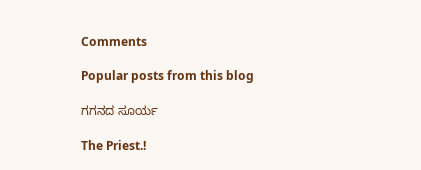Comments

Popular posts from this blog

ಗಗನದ ಸೂರ್ಯ

The Priest.!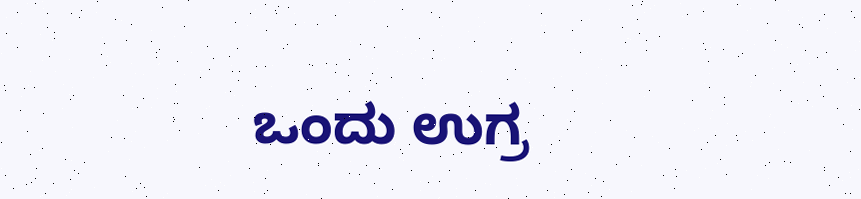ಒಂದು ಉಗ್ರ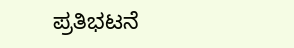ಪ್ರತಿಭಟನೆ